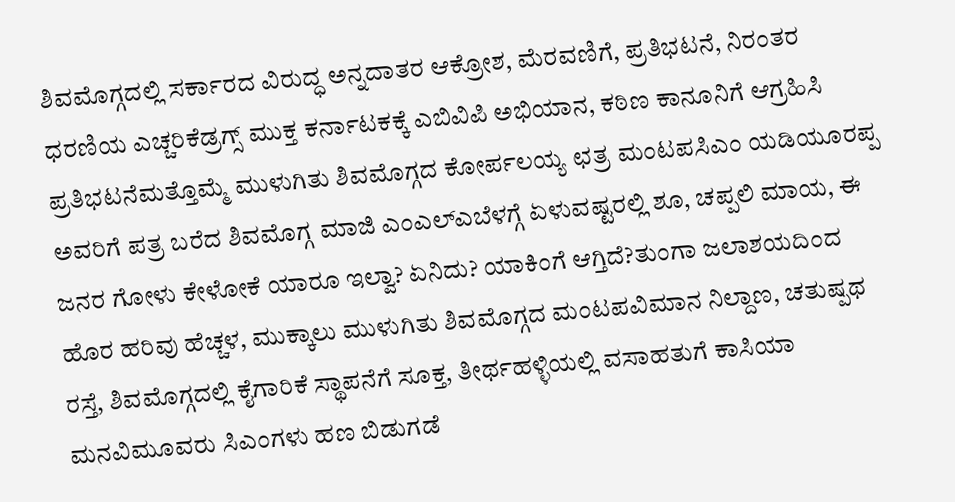ಶಿವಮೊಗ್ಗದಲ್ಲಿ ಸರ್ಕಾರದ ವಿರುದ್ಧ ಅನ್ನದಾತರ ಆಕ್ರೋಶ, ಮೆರವಣಿಗೆ, ಪ್ರತಿಭಟನೆ, ನಿರಂತರ ಧರಣಿಯ ಎಚ್ಚರಿಕೆಡ್ರಗ್ಸ್ ಮುಕ್ತ ಕರ್ನಾಟಕಕ್ಕೆ ಎಬಿವಿಪಿ ಅಭಿಯಾನ, ಕಠಿಣ ಕಾನೂನಿಗೆ ಆಗ್ರಹಿಸಿ ಪ್ರತಿಭಟನೆಮತ್ತೊಮ್ಮೆ ಮುಳುಗಿತು ಶಿವಮೊಗ್ಗದ ಕೋರ್ಪಲಯ್ಯ ಛತ್ರ ಮಂಟಪಸಿಎಂ ಯಡಿಯೂರಪ್ಪ ಅವರಿಗೆ ಪತ್ರ ಬರೆದ ಶಿವಮೊಗ್ಗ ಮಾಜಿ ಎಂಎಲ್ಎಬೆಳಗ್ಗೆ ಏಳುವಷ್ಟರಲ್ಲಿ ಶೂ, ಚಪ್ಪಲಿ ಮಾಯ, ಈ ಜನರ ಗೋಳು ಕೇಳೋಕೆ ಯಾರೂ ಇಲ್ವಾ? ಏನಿದು? ಯಾಕಿಂಗೆ ಆಗ್ತಿದೆ?ತುಂಗಾ ಜಲಾಶಯದಿಂದ ಹೊರ ಹರಿವು ಹೆಚ್ಚಳ, ಮುಕ್ಕಾಲು ಮುಳುಗಿತು ಶಿವಮೊಗ್ಗದ ಮಂಟಪವಿಮಾನ ನಿಲ್ದಾಣ, ಚತುಷ್ಪಥ ರಸ್ತೆ, ಶಿವಮೊಗ್ಗದಲ್ಲಿ ಕೈಗಾರಿಕೆ ಸ್ಥಾಪನೆಗೆ ಸೂಕ್ತ, ತೀರ್ಥಹಳ್ಳಿಯಲ್ಲಿ ವಸಾಹತುಗೆ ಕಾಸಿಯಾ ಮನವಿಮೂವರು ಸಿಎಂಗಳು ಹಣ ಬಿಡುಗಡೆ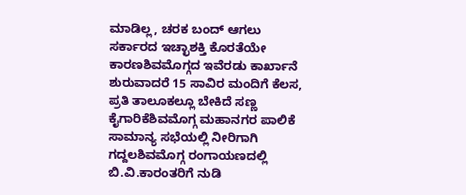ಮಾಡಿಲ್ಲ, ಚರಕ ಬಂದ್ ಆಗಲು ಸರ್ಕಾರದ ಇಚ್ಛಾಶಕ್ತಿ ಕೊರತೆಯೇ ಕಾರಣಶಿವಮೊಗ್ಗದ ಇವೆರಡು ಕಾರ್ಖಾನೆ ಶುರುವಾದರೆ 15 ಸಾವಿರ ಮಂದಿಗೆ ಕೆಲಸ, ಪ್ರತಿ ತಾಲೂಕಲ್ಲೂ ಬೇಕಿದೆ ಸಣ್ಣ ಕೈಗಾರಿಕೆಶಿವಮೊಗ್ಗ ಮಹಾನಗರ ಪಾಲಿಕೆ ಸಾಮಾನ್ಯ ಸಭೆಯಲ್ಲಿ ನೀರಿಗಾಗಿ ಗದ್ದಲಶಿವಮೊಗ್ಗ ರಂಗಾಯಣದಲ್ಲಿ ಬಿ.ವಿ.ಕಾರಂತರಿಗೆ ನುಡಿ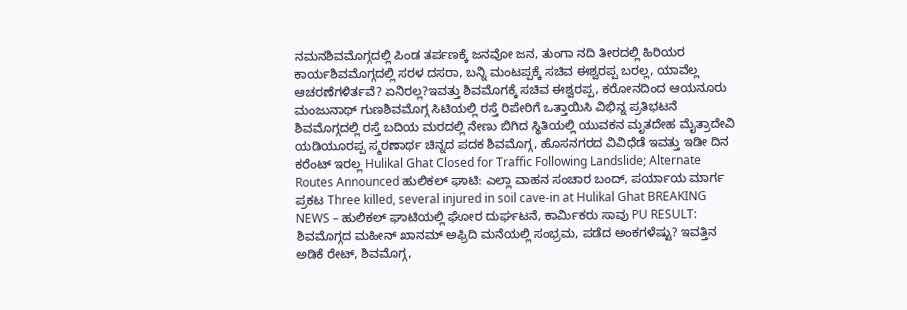ನಮನಶಿವಮೊಗ್ಗದಲ್ಲಿ ಪಿಂಡ ತರ್ಪಣಕ್ಕೆ ಜನವೋ ಜನ, ತುಂಗಾ ನದಿ ತೀರದಲ್ಲಿ ಹಿರಿಯರ ಕಾರ್ಯಶಿವಮೊಗ್ಗದಲ್ಲಿ ಸರಳ ದಸರಾ, ಬನ್ನಿ ಮಂಟಪ್ಪಕ್ಕೆ ಸಚಿವ ಈಶ್ವರಪ್ಪ ಬರಲ್ಲ, ಯಾವೆಲ್ಲ ಆಚರಣೆಗಳಿರ್ತವೆ? ಏನಿರಲ್ಲ?ಇವತ್ತು ಶಿವಮೊಗಕ್ಕೆ ಸಚಿವ ಈಶ್ವರಪ್ಪ, ಕರೋನದಿಂದ ಆಯನೂರು ಮಂಜುನಾಥ್ ಗುಣಶಿವಮೊಗ್ಗ ಸಿಟಿಯಲ್ಲಿ ರಸ್ತೆ ರಿಪೇರಿಗೆ ಒತ್ತಾಯಿಸಿ ವಿಭಿನ್ನ ಪ್ರತಿಭಟನೆ ಶಿವಮೊಗ್ಗದಲ್ಲಿ ರಸ್ತೆ ಬದಿಯ ಮರದಲ್ಲಿ ನೇಣು ಬಿಗಿದ ಸ್ಥಿತಿಯಲ್ಲಿ ಯುವಕನ ಮೃತದೇಹ ಮೈತ್ರಾದೇವಿ ಯಡಿಯೂರಪ್ಪ ಸ್ಮರಣಾರ್ಥ ಚಿನ್ನದ ಪದಕ ಶಿವಮೊಗ್ಗ, ಹೊಸನಗರದ ವಿವಿಧೆಡೆ ಇವತ್ತು ಇಡೀ ದಿನ ಕರೆಂಟ್ ಇರಲ್ಲ Hulikal Ghat Closed for Traffic Following Landslide; Alternate Routes Announced ಹುಲಿಕಲ್ ಘಾಟಿ: ಎಲ್ಲಾ ವಾಹನ ಸಂಚಾರ ಬಂದ್, ಪರ್ಯಾಯ ಮಾರ್ಗ ಪ್ರಕಟ Three killed, several injured in soil cave-in at Hulikal Ghat BREAKING NEWS – ಹುಲಿಕಲ್ ಘಾಟಿಯಲ್ಲಿ ಘೋರ ದುರ್ಘಟನೆ, ಕಾರ್ಮಿಕರು ಸಾವು PU RESULT: ಶಿವಮೊಗ್ಗದ ಮಹೀನ್ ಖಾನಮ್ ಅಫ್ರಿದಿ ಮನೆಯಲ್ಲಿ ಸಂಭ್ರಮ, ಪಡೆದ ಅಂಕಗಳೆಷ್ಟು? ಇವತ್ತಿನ ಅಡಿಕೆ ರೇಟ್, ಶಿವಮೊಗ್ಗ,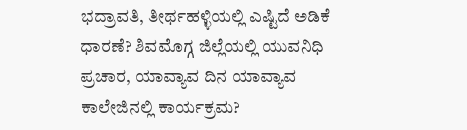ಭದ್ರಾವತಿ, ತೀರ್ಥಹಳ್ಳಿಯಲ್ಲಿ ಎಷ್ಟಿದೆ ಅಡಿಕೆ ಧಾರಣೆ? ಶಿವಮೊಗ್ಗ ಜಿಲ್ಲೆಯಲ್ಲಿ ಯುವನಿಧಿ ಪ್ರಚಾರ, ಯಾವ್ಯಾವ ದಿನ ಯಾವ್ಯಾವ ಕಾಲೇಜಿನಲ್ಲಿ ಕಾರ್ಯಕ್ರಮ?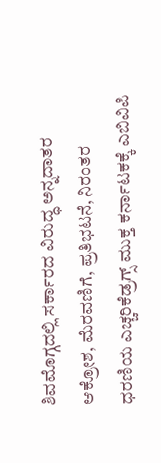ಶಿವಮೊಗ್ಗದಲ್ಲಿ ಸರ್ಕಾರದ ವಿರುದ್ಧ ಅನ್ನದಾತರ ಆಕ್ರೋಶ, ಮೆರವಣಿಗೆ, ಪ್ರತಿಭಟನೆ, ನಿರಂತರ ಧರಣಿಯ ಎಚ್ಚರಿಕೆಡ್ರಗ್ಸ್ ಮುಕ್ತ ಕರ್ನಾಟಕಕ್ಕೆ ಎಬಿವಿಪಿ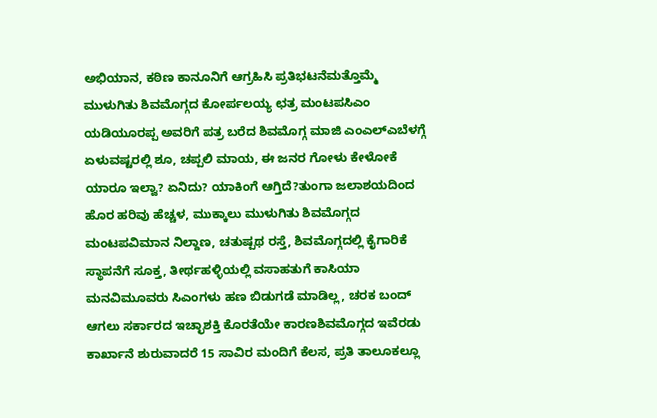ಅಭಿಯಾನ, ಕಠಿಣ ಕಾನೂನಿಗೆ ಆಗ್ರಹಿಸಿ ಪ್ರತಿಭಟನೆಮತ್ತೊಮ್ಮೆ ಮುಳುಗಿತು ಶಿವಮೊಗ್ಗದ ಕೋರ್ಪಲಯ್ಯ ಛತ್ರ ಮಂಟಪಸಿಎಂ ಯಡಿಯೂರಪ್ಪ ಅವರಿಗೆ ಪತ್ರ ಬರೆದ ಶಿವಮೊಗ್ಗ ಮಾಜಿ ಎಂಎಲ್ಎಬೆಳಗ್ಗೆ ಏಳುವಷ್ಟರಲ್ಲಿ ಶೂ, ಚಪ್ಪಲಿ ಮಾಯ, ಈ ಜನರ ಗೋಳು ಕೇಳೋಕೆ ಯಾರೂ ಇಲ್ವಾ? ಏನಿದು? ಯಾಕಿಂಗೆ ಆಗ್ತಿದೆ?ತುಂಗಾ ಜಲಾಶಯದಿಂದ ಹೊರ ಹರಿವು ಹೆಚ್ಚಳ, ಮುಕ್ಕಾಲು ಮುಳುಗಿತು ಶಿವಮೊಗ್ಗದ ಮಂಟಪವಿಮಾನ ನಿಲ್ದಾಣ, ಚತುಷ್ಪಥ ರಸ್ತೆ, ಶಿವಮೊಗ್ಗದಲ್ಲಿ ಕೈಗಾರಿಕೆ ಸ್ಥಾಪನೆಗೆ ಸೂಕ್ತ, ತೀರ್ಥಹಳ್ಳಿಯಲ್ಲಿ ವಸಾಹತುಗೆ ಕಾಸಿಯಾ ಮನವಿಮೂವರು ಸಿಎಂಗಳು ಹಣ ಬಿಡುಗಡೆ ಮಾಡಿಲ್ಲ, ಚರಕ ಬಂದ್ ಆಗಲು ಸರ್ಕಾರದ ಇಚ್ಛಾಶಕ್ತಿ ಕೊರತೆಯೇ ಕಾರಣಶಿವಮೊಗ್ಗದ ಇವೆರಡು ಕಾರ್ಖಾನೆ ಶುರುವಾದರೆ 15 ಸಾವಿರ ಮಂದಿಗೆ ಕೆಲಸ, ಪ್ರತಿ ತಾಲೂಕಲ್ಲೂ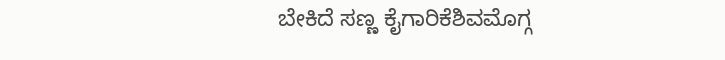ಬೇಕಿದೆ ಸಣ್ಣ ಕೈಗಾರಿಕೆಶಿವಮೊಗ್ಗ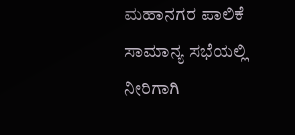ಮಹಾನಗರ ಪಾಲಿಕೆ ಸಾಮಾನ್ಯ ಸಭೆಯಲ್ಲಿ ನೀರಿಗಾಗಿ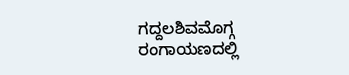ಗದ್ದಲಶಿವಮೊಗ್ಗ ರಂಗಾಯಣದಲ್ಲಿ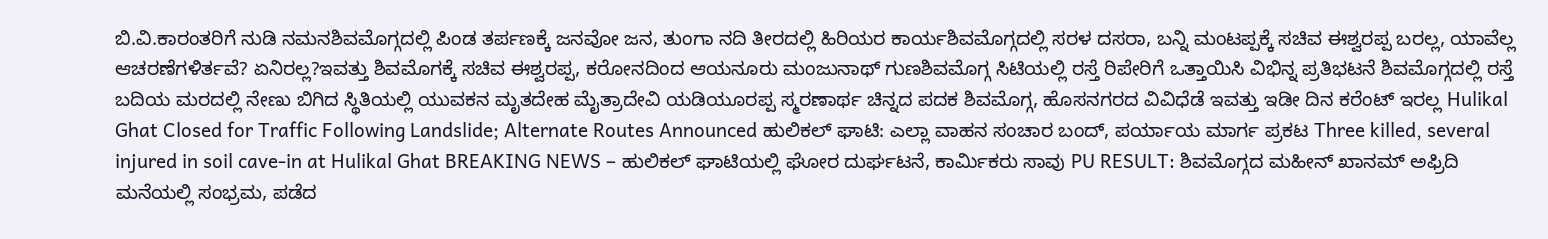ಬಿ.ವಿ.ಕಾರಂತರಿಗೆ ನುಡಿ ನಮನಶಿವಮೊಗ್ಗದಲ್ಲಿ ಪಿಂಡ ತರ್ಪಣಕ್ಕೆ ಜನವೋ ಜನ, ತುಂಗಾ ನದಿ ತೀರದಲ್ಲಿ ಹಿರಿಯರ ಕಾರ್ಯಶಿವಮೊಗ್ಗದಲ್ಲಿ ಸರಳ ದಸರಾ, ಬನ್ನಿ ಮಂಟಪ್ಪಕ್ಕೆ ಸಚಿವ ಈಶ್ವರಪ್ಪ ಬರಲ್ಲ, ಯಾವೆಲ್ಲ ಆಚರಣೆಗಳಿರ್ತವೆ? ಏನಿರಲ್ಲ?ಇವತ್ತು ಶಿವಮೊಗಕ್ಕೆ ಸಚಿವ ಈಶ್ವರಪ್ಪ, ಕರೋನದಿಂದ ಆಯನೂರು ಮಂಜುನಾಥ್ ಗುಣಶಿವಮೊಗ್ಗ ಸಿಟಿಯಲ್ಲಿ ರಸ್ತೆ ರಿಪೇರಿಗೆ ಒತ್ತಾಯಿಸಿ ವಿಭಿನ್ನ ಪ್ರತಿಭಟನೆ ಶಿವಮೊಗ್ಗದಲ್ಲಿ ರಸ್ತೆ ಬದಿಯ ಮರದಲ್ಲಿ ನೇಣು ಬಿಗಿದ ಸ್ಥಿತಿಯಲ್ಲಿ ಯುವಕನ ಮೃತದೇಹ ಮೈತ್ರಾದೇವಿ ಯಡಿಯೂರಪ್ಪ ಸ್ಮರಣಾರ್ಥ ಚಿನ್ನದ ಪದಕ ಶಿವಮೊಗ್ಗ, ಹೊಸನಗರದ ವಿವಿಧೆಡೆ ಇವತ್ತು ಇಡೀ ದಿನ ಕರೆಂಟ್ ಇರಲ್ಲ Hulikal Ghat Closed for Traffic Following Landslide; Alternate Routes Announced ಹುಲಿಕಲ್ ಘಾಟಿ: ಎಲ್ಲಾ ವಾಹನ ಸಂಚಾರ ಬಂದ್, ಪರ್ಯಾಯ ಮಾರ್ಗ ಪ್ರಕಟ Three killed, several injured in soil cave-in at Hulikal Ghat BREAKING NEWS – ಹುಲಿಕಲ್ ಘಾಟಿಯಲ್ಲಿ ಘೋರ ದುರ್ಘಟನೆ, ಕಾರ್ಮಿಕರು ಸಾವು PU RESULT: ಶಿವಮೊಗ್ಗದ ಮಹೀನ್ ಖಾನಮ್ ಅಫ್ರಿದಿ ಮನೆಯಲ್ಲಿ ಸಂಭ್ರಮ, ಪಡೆದ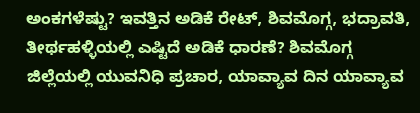ಅಂಕಗಳೆಷ್ಟು? ಇವತ್ತಿನ ಅಡಿಕೆ ರೇಟ್, ಶಿವಮೊಗ್ಗ, ಭದ್ರಾವತಿ, ತೀರ್ಥಹಳ್ಳಿಯಲ್ಲಿ ಎಷ್ಟಿದೆ ಅಡಿಕೆ ಧಾರಣೆ? ಶಿವಮೊಗ್ಗ ಜಿಲ್ಲೆಯಲ್ಲಿ ಯುವನಿಧಿ ಪ್ರಚಾರ, ಯಾವ್ಯಾವ ದಿನ ಯಾವ್ಯಾವ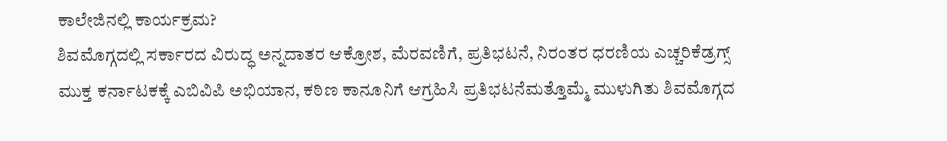ಕಾಲೇಜಿನಲ್ಲಿ ಕಾರ್ಯಕ್ರಮ?
ಶಿವಮೊಗ್ಗದಲ್ಲಿ ಸರ್ಕಾರದ ವಿರುದ್ಧ ಅನ್ನದಾತರ ಆಕ್ರೋಶ, ಮೆರವಣಿಗೆ, ಪ್ರತಿಭಟನೆ, ನಿರಂತರ ಧರಣಿಯ ಎಚ್ಚರಿಕೆಡ್ರಗ್ಸ್ ಮುಕ್ತ ಕರ್ನಾಟಕಕ್ಕೆ ಎಬಿವಿಪಿ ಅಭಿಯಾನ, ಕಠಿಣ ಕಾನೂನಿಗೆ ಆಗ್ರಹಿಸಿ ಪ್ರತಿಭಟನೆಮತ್ತೊಮ್ಮೆ ಮುಳುಗಿತು ಶಿವಮೊಗ್ಗದ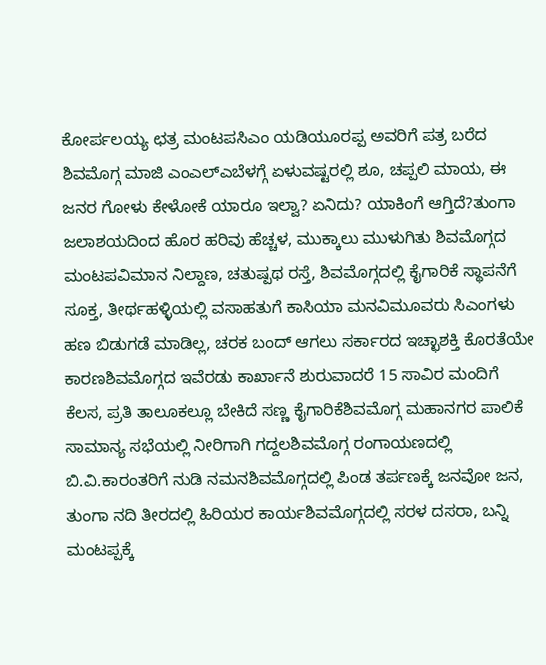ಕೋರ್ಪಲಯ್ಯ ಛತ್ರ ಮಂಟಪಸಿಎಂ ಯಡಿಯೂರಪ್ಪ ಅವರಿಗೆ ಪತ್ರ ಬರೆದ ಶಿವಮೊಗ್ಗ ಮಾಜಿ ಎಂಎಲ್ಎಬೆಳಗ್ಗೆ ಏಳುವಷ್ಟರಲ್ಲಿ ಶೂ, ಚಪ್ಪಲಿ ಮಾಯ, ಈ ಜನರ ಗೋಳು ಕೇಳೋಕೆ ಯಾರೂ ಇಲ್ವಾ? ಏನಿದು? ಯಾಕಿಂಗೆ ಆಗ್ತಿದೆ?ತುಂಗಾ ಜಲಾಶಯದಿಂದ ಹೊರ ಹರಿವು ಹೆಚ್ಚಳ, ಮುಕ್ಕಾಲು ಮುಳುಗಿತು ಶಿವಮೊಗ್ಗದ ಮಂಟಪವಿಮಾನ ನಿಲ್ದಾಣ, ಚತುಷ್ಪಥ ರಸ್ತೆ, ಶಿವಮೊಗ್ಗದಲ್ಲಿ ಕೈಗಾರಿಕೆ ಸ್ಥಾಪನೆಗೆ ಸೂಕ್ತ, ತೀರ್ಥಹಳ್ಳಿಯಲ್ಲಿ ವಸಾಹತುಗೆ ಕಾಸಿಯಾ ಮನವಿಮೂವರು ಸಿಎಂಗಳು ಹಣ ಬಿಡುಗಡೆ ಮಾಡಿಲ್ಲ, ಚರಕ ಬಂದ್ ಆಗಲು ಸರ್ಕಾರದ ಇಚ್ಛಾಶಕ್ತಿ ಕೊರತೆಯೇ ಕಾರಣಶಿವಮೊಗ್ಗದ ಇವೆರಡು ಕಾರ್ಖಾನೆ ಶುರುವಾದರೆ 15 ಸಾವಿರ ಮಂದಿಗೆ ಕೆಲಸ, ಪ್ರತಿ ತಾಲೂಕಲ್ಲೂ ಬೇಕಿದೆ ಸಣ್ಣ ಕೈಗಾರಿಕೆಶಿವಮೊಗ್ಗ ಮಹಾನಗರ ಪಾಲಿಕೆ ಸಾಮಾನ್ಯ ಸಭೆಯಲ್ಲಿ ನೀರಿಗಾಗಿ ಗದ್ದಲಶಿವಮೊಗ್ಗ ರಂಗಾಯಣದಲ್ಲಿ ಬಿ.ವಿ.ಕಾರಂತರಿಗೆ ನುಡಿ ನಮನಶಿವಮೊಗ್ಗದಲ್ಲಿ ಪಿಂಡ ತರ್ಪಣಕ್ಕೆ ಜನವೋ ಜನ, ತುಂಗಾ ನದಿ ತೀರದಲ್ಲಿ ಹಿರಿಯರ ಕಾರ್ಯಶಿವಮೊಗ್ಗದಲ್ಲಿ ಸರಳ ದಸರಾ, ಬನ್ನಿ ಮಂಟಪ್ಪಕ್ಕೆ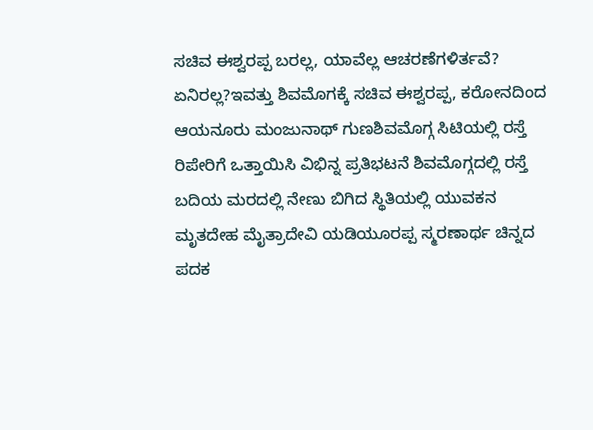ಸಚಿವ ಈಶ್ವರಪ್ಪ ಬರಲ್ಲ, ಯಾವೆಲ್ಲ ಆಚರಣೆಗಳಿರ್ತವೆ? ಏನಿರಲ್ಲ?ಇವತ್ತು ಶಿವಮೊಗಕ್ಕೆ ಸಚಿವ ಈಶ್ವರಪ್ಪ, ಕರೋನದಿಂದ ಆಯನೂರು ಮಂಜುನಾಥ್ ಗುಣಶಿವಮೊಗ್ಗ ಸಿಟಿಯಲ್ಲಿ ರಸ್ತೆ ರಿಪೇರಿಗೆ ಒತ್ತಾಯಿಸಿ ವಿಭಿನ್ನ ಪ್ರತಿಭಟನೆ ಶಿವಮೊಗ್ಗದಲ್ಲಿ ರಸ್ತೆ ಬದಿಯ ಮರದಲ್ಲಿ ನೇಣು ಬಿಗಿದ ಸ್ಥಿತಿಯಲ್ಲಿ ಯುವಕನ ಮೃತದೇಹ ಮೈತ್ರಾದೇವಿ ಯಡಿಯೂರಪ್ಪ ಸ್ಮರಣಾರ್ಥ ಚಿನ್ನದ ಪದಕ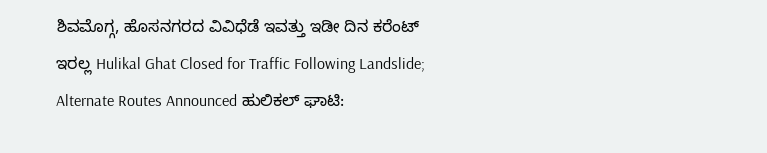ಶಿವಮೊಗ್ಗ, ಹೊಸನಗರದ ವಿವಿಧೆಡೆ ಇವತ್ತು ಇಡೀ ದಿನ ಕರೆಂಟ್ ಇರಲ್ಲ Hulikal Ghat Closed for Traffic Following Landslide; Alternate Routes Announced ಹುಲಿಕಲ್ ಘಾಟಿ: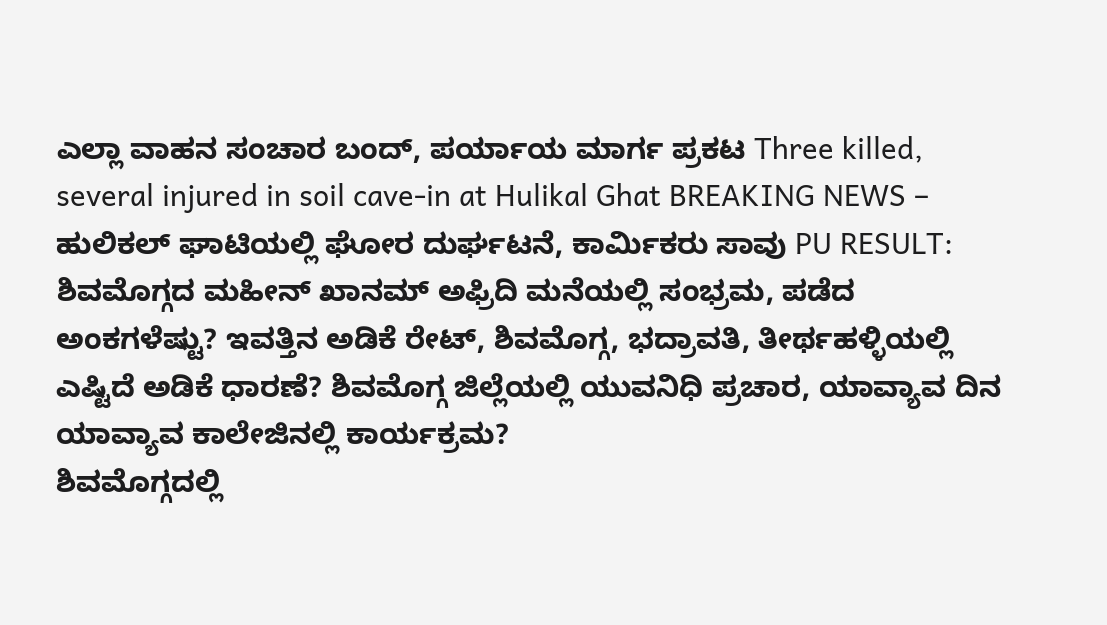ಎಲ್ಲಾ ವಾಹನ ಸಂಚಾರ ಬಂದ್, ಪರ್ಯಾಯ ಮಾರ್ಗ ಪ್ರಕಟ Three killed, several injured in soil cave-in at Hulikal Ghat BREAKING NEWS – ಹುಲಿಕಲ್ ಘಾಟಿಯಲ್ಲಿ ಘೋರ ದುರ್ಘಟನೆ, ಕಾರ್ಮಿಕರು ಸಾವು PU RESULT: ಶಿವಮೊಗ್ಗದ ಮಹೀನ್ ಖಾನಮ್ ಅಫ್ರಿದಿ ಮನೆಯಲ್ಲಿ ಸಂಭ್ರಮ, ಪಡೆದ ಅಂಕಗಳೆಷ್ಟು? ಇವತ್ತಿನ ಅಡಿಕೆ ರೇಟ್, ಶಿವಮೊಗ್ಗ, ಭದ್ರಾವತಿ, ತೀರ್ಥಹಳ್ಳಿಯಲ್ಲಿ ಎಷ್ಟಿದೆ ಅಡಿಕೆ ಧಾರಣೆ? ಶಿವಮೊಗ್ಗ ಜಿಲ್ಲೆಯಲ್ಲಿ ಯುವನಿಧಿ ಪ್ರಚಾರ, ಯಾವ್ಯಾವ ದಿನ ಯಾವ್ಯಾವ ಕಾಲೇಜಿನಲ್ಲಿ ಕಾರ್ಯಕ್ರಮ?
ಶಿವಮೊಗ್ಗದಲ್ಲಿ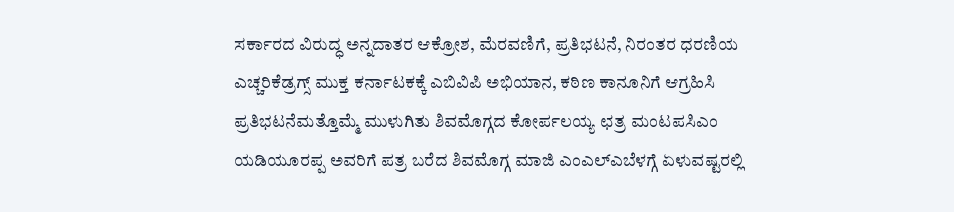ಸರ್ಕಾರದ ವಿರುದ್ಧ ಅನ್ನದಾತರ ಆಕ್ರೋಶ, ಮೆರವಣಿಗೆ, ಪ್ರತಿಭಟನೆ, ನಿರಂತರ ಧರಣಿಯ ಎಚ್ಚರಿಕೆಡ್ರಗ್ಸ್ ಮುಕ್ತ ಕರ್ನಾಟಕಕ್ಕೆ ಎಬಿವಿಪಿ ಅಭಿಯಾನ, ಕಠಿಣ ಕಾನೂನಿಗೆ ಆಗ್ರಹಿಸಿ ಪ್ರತಿಭಟನೆಮತ್ತೊಮ್ಮೆ ಮುಳುಗಿತು ಶಿವಮೊಗ್ಗದ ಕೋರ್ಪಲಯ್ಯ ಛತ್ರ ಮಂಟಪಸಿಎಂ ಯಡಿಯೂರಪ್ಪ ಅವರಿಗೆ ಪತ್ರ ಬರೆದ ಶಿವಮೊಗ್ಗ ಮಾಜಿ ಎಂಎಲ್ಎಬೆಳಗ್ಗೆ ಏಳುವಷ್ಟರಲ್ಲಿ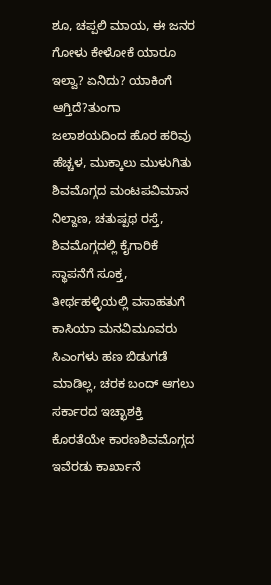ಶೂ, ಚಪ್ಪಲಿ ಮಾಯ, ಈ ಜನರ ಗೋಳು ಕೇಳೋಕೆ ಯಾರೂ ಇಲ್ವಾ? ಏನಿದು? ಯಾಕಿಂಗೆ ಆಗ್ತಿದೆ?ತುಂಗಾ ಜಲಾಶಯದಿಂದ ಹೊರ ಹರಿವು ಹೆಚ್ಚಳ, ಮುಕ್ಕಾಲು ಮುಳುಗಿತು ಶಿವಮೊಗ್ಗದ ಮಂಟಪವಿಮಾನ ನಿಲ್ದಾಣ, ಚತುಷ್ಪಥ ರಸ್ತೆ, ಶಿವಮೊಗ್ಗದಲ್ಲಿ ಕೈಗಾರಿಕೆ ಸ್ಥಾಪನೆಗೆ ಸೂಕ್ತ, ತೀರ್ಥಹಳ್ಳಿಯಲ್ಲಿ ವಸಾಹತುಗೆ ಕಾಸಿಯಾ ಮನವಿಮೂವರು ಸಿಎಂಗಳು ಹಣ ಬಿಡುಗಡೆ ಮಾಡಿಲ್ಲ, ಚರಕ ಬಂದ್ ಆಗಲು ಸರ್ಕಾರದ ಇಚ್ಛಾಶಕ್ತಿ ಕೊರತೆಯೇ ಕಾರಣಶಿವಮೊಗ್ಗದ ಇವೆರಡು ಕಾರ್ಖಾನೆ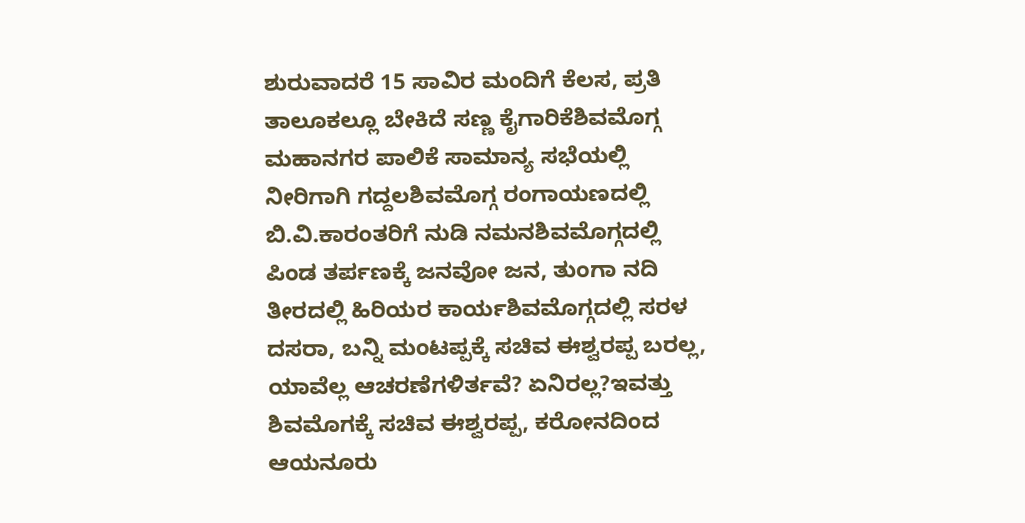ಶುರುವಾದರೆ 15 ಸಾವಿರ ಮಂದಿಗೆ ಕೆಲಸ, ಪ್ರತಿ ತಾಲೂಕಲ್ಲೂ ಬೇಕಿದೆ ಸಣ್ಣ ಕೈಗಾರಿಕೆಶಿವಮೊಗ್ಗ ಮಹಾನಗರ ಪಾಲಿಕೆ ಸಾಮಾನ್ಯ ಸಭೆಯಲ್ಲಿ ನೀರಿಗಾಗಿ ಗದ್ದಲಶಿವಮೊಗ್ಗ ರಂಗಾಯಣದಲ್ಲಿ ಬಿ.ವಿ.ಕಾರಂತರಿಗೆ ನುಡಿ ನಮನಶಿವಮೊಗ್ಗದಲ್ಲಿ ಪಿಂಡ ತರ್ಪಣಕ್ಕೆ ಜನವೋ ಜನ, ತುಂಗಾ ನದಿ ತೀರದಲ್ಲಿ ಹಿರಿಯರ ಕಾರ್ಯಶಿವಮೊಗ್ಗದಲ್ಲಿ ಸರಳ ದಸರಾ, ಬನ್ನಿ ಮಂಟಪ್ಪಕ್ಕೆ ಸಚಿವ ಈಶ್ವರಪ್ಪ ಬರಲ್ಲ, ಯಾವೆಲ್ಲ ಆಚರಣೆಗಳಿರ್ತವೆ? ಏನಿರಲ್ಲ?ಇವತ್ತು ಶಿವಮೊಗಕ್ಕೆ ಸಚಿವ ಈಶ್ವರಪ್ಪ, ಕರೋನದಿಂದ ಆಯನೂರು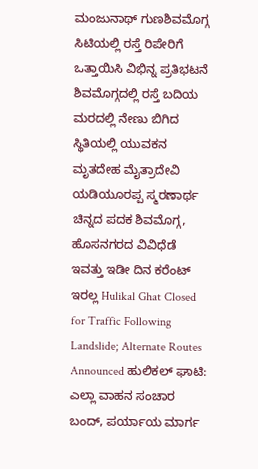ಮಂಜುನಾಥ್ ಗುಣಶಿವಮೊಗ್ಗ ಸಿಟಿಯಲ್ಲಿ ರಸ್ತೆ ರಿಪೇರಿಗೆ ಒತ್ತಾಯಿಸಿ ವಿಭಿನ್ನ ಪ್ರತಿಭಟನೆ ಶಿವಮೊಗ್ಗದಲ್ಲಿ ರಸ್ತೆ ಬದಿಯ ಮರದಲ್ಲಿ ನೇಣು ಬಿಗಿದ ಸ್ಥಿತಿಯಲ್ಲಿ ಯುವಕನ ಮೃತದೇಹ ಮೈತ್ರಾದೇವಿ ಯಡಿಯೂರಪ್ಪ ಸ್ಮರಣಾರ್ಥ ಚಿನ್ನದ ಪದಕ ಶಿವಮೊಗ್ಗ, ಹೊಸನಗರದ ವಿವಿಧೆಡೆ ಇವತ್ತು ಇಡೀ ದಿನ ಕರೆಂಟ್ ಇರಲ್ಲ Hulikal Ghat Closed for Traffic Following Landslide; Alternate Routes Announced ಹುಲಿಕಲ್ ಘಾಟಿ: ಎಲ್ಲಾ ವಾಹನ ಸಂಚಾರ ಬಂದ್, ಪರ್ಯಾಯ ಮಾರ್ಗ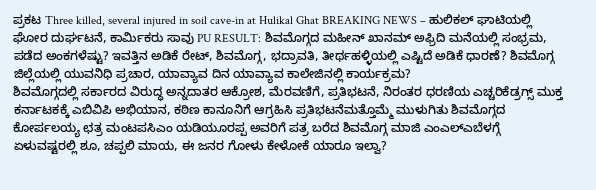ಪ್ರಕಟ Three killed, several injured in soil cave-in at Hulikal Ghat BREAKING NEWS – ಹುಲಿಕಲ್ ಘಾಟಿಯಲ್ಲಿ ಘೋರ ದುರ್ಘಟನೆ, ಕಾರ್ಮಿಕರು ಸಾವು PU RESULT: ಶಿವಮೊಗ್ಗದ ಮಹೀನ್ ಖಾನಮ್ ಅಫ್ರಿದಿ ಮನೆಯಲ್ಲಿ ಸಂಭ್ರಮ, ಪಡೆದ ಅಂಕಗಳೆಷ್ಟು? ಇವತ್ತಿನ ಅಡಿಕೆ ರೇಟ್, ಶಿವಮೊಗ್ಗ, ಭದ್ರಾವತಿ, ತೀರ್ಥಹಳ್ಳಿಯಲ್ಲಿ ಎಷ್ಟಿದೆ ಅಡಿಕೆ ಧಾರಣೆ? ಶಿವಮೊಗ್ಗ ಜಿಲ್ಲೆಯಲ್ಲಿ ಯುವನಿಧಿ ಪ್ರಚಾರ, ಯಾವ್ಯಾವ ದಿನ ಯಾವ್ಯಾವ ಕಾಲೇಜಿನಲ್ಲಿ ಕಾರ್ಯಕ್ರಮ?
ಶಿವಮೊಗ್ಗದಲ್ಲಿ ಸರ್ಕಾರದ ವಿರುದ್ಧ ಅನ್ನದಾತರ ಆಕ್ರೋಶ, ಮೆರವಣಿಗೆ, ಪ್ರತಿಭಟನೆ, ನಿರಂತರ ಧರಣಿಯ ಎಚ್ಚರಿಕೆಡ್ರಗ್ಸ್ ಮುಕ್ತ ಕರ್ನಾಟಕಕ್ಕೆ ಎಬಿವಿಪಿ ಅಭಿಯಾನ, ಕಠಿಣ ಕಾನೂನಿಗೆ ಆಗ್ರಹಿಸಿ ಪ್ರತಿಭಟನೆಮತ್ತೊಮ್ಮೆ ಮುಳುಗಿತು ಶಿವಮೊಗ್ಗದ ಕೋರ್ಪಲಯ್ಯ ಛತ್ರ ಮಂಟಪಸಿಎಂ ಯಡಿಯೂರಪ್ಪ ಅವರಿಗೆ ಪತ್ರ ಬರೆದ ಶಿವಮೊಗ್ಗ ಮಾಜಿ ಎಂಎಲ್ಎಬೆಳಗ್ಗೆ ಏಳುವಷ್ಟರಲ್ಲಿ ಶೂ, ಚಪ್ಪಲಿ ಮಾಯ, ಈ ಜನರ ಗೋಳು ಕೇಳೋಕೆ ಯಾರೂ ಇಲ್ವಾ?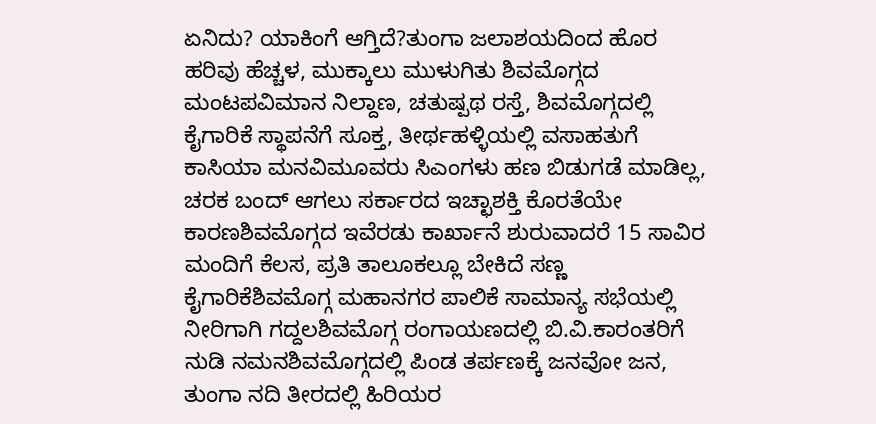ಏನಿದು? ಯಾಕಿಂಗೆ ಆಗ್ತಿದೆ?ತುಂಗಾ ಜಲಾಶಯದಿಂದ ಹೊರ ಹರಿವು ಹೆಚ್ಚಳ, ಮುಕ್ಕಾಲು ಮುಳುಗಿತು ಶಿವಮೊಗ್ಗದ ಮಂಟಪವಿಮಾನ ನಿಲ್ದಾಣ, ಚತುಷ್ಪಥ ರಸ್ತೆ, ಶಿವಮೊಗ್ಗದಲ್ಲಿ ಕೈಗಾರಿಕೆ ಸ್ಥಾಪನೆಗೆ ಸೂಕ್ತ, ತೀರ್ಥಹಳ್ಳಿಯಲ್ಲಿ ವಸಾಹತುಗೆ ಕಾಸಿಯಾ ಮನವಿಮೂವರು ಸಿಎಂಗಳು ಹಣ ಬಿಡುಗಡೆ ಮಾಡಿಲ್ಲ, ಚರಕ ಬಂದ್ ಆಗಲು ಸರ್ಕಾರದ ಇಚ್ಛಾಶಕ್ತಿ ಕೊರತೆಯೇ ಕಾರಣಶಿವಮೊಗ್ಗದ ಇವೆರಡು ಕಾರ್ಖಾನೆ ಶುರುವಾದರೆ 15 ಸಾವಿರ ಮಂದಿಗೆ ಕೆಲಸ, ಪ್ರತಿ ತಾಲೂಕಲ್ಲೂ ಬೇಕಿದೆ ಸಣ್ಣ ಕೈಗಾರಿಕೆಶಿವಮೊಗ್ಗ ಮಹಾನಗರ ಪಾಲಿಕೆ ಸಾಮಾನ್ಯ ಸಭೆಯಲ್ಲಿ ನೀರಿಗಾಗಿ ಗದ್ದಲಶಿವಮೊಗ್ಗ ರಂಗಾಯಣದಲ್ಲಿ ಬಿ.ವಿ.ಕಾರಂತರಿಗೆ ನುಡಿ ನಮನಶಿವಮೊಗ್ಗದಲ್ಲಿ ಪಿಂಡ ತರ್ಪಣಕ್ಕೆ ಜನವೋ ಜನ, ತುಂಗಾ ನದಿ ತೀರದಲ್ಲಿ ಹಿರಿಯರ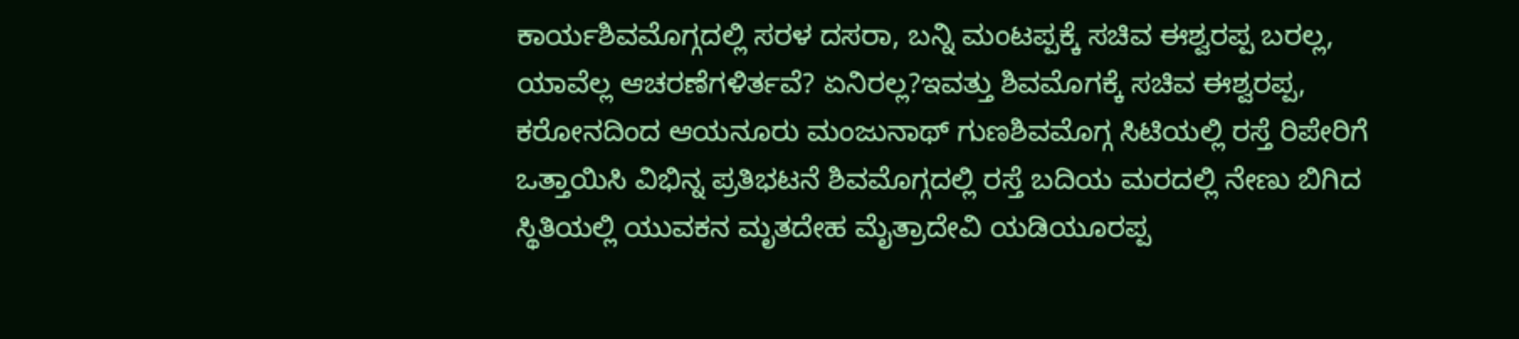ಕಾರ್ಯಶಿವಮೊಗ್ಗದಲ್ಲಿ ಸರಳ ದಸರಾ, ಬನ್ನಿ ಮಂಟಪ್ಪಕ್ಕೆ ಸಚಿವ ಈಶ್ವರಪ್ಪ ಬರಲ್ಲ, ಯಾವೆಲ್ಲ ಆಚರಣೆಗಳಿರ್ತವೆ? ಏನಿರಲ್ಲ?ಇವತ್ತು ಶಿವಮೊಗಕ್ಕೆ ಸಚಿವ ಈಶ್ವರಪ್ಪ, ಕರೋನದಿಂದ ಆಯನೂರು ಮಂಜುನಾಥ್ ಗುಣಶಿವಮೊಗ್ಗ ಸಿಟಿಯಲ್ಲಿ ರಸ್ತೆ ರಿಪೇರಿಗೆ ಒತ್ತಾಯಿಸಿ ವಿಭಿನ್ನ ಪ್ರತಿಭಟನೆ ಶಿವಮೊಗ್ಗದಲ್ಲಿ ರಸ್ತೆ ಬದಿಯ ಮರದಲ್ಲಿ ನೇಣು ಬಿಗಿದ ಸ್ಥಿತಿಯಲ್ಲಿ ಯುವಕನ ಮೃತದೇಹ ಮೈತ್ರಾದೇವಿ ಯಡಿಯೂರಪ್ಪ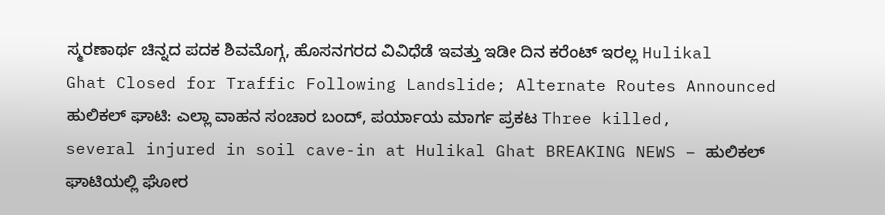ಸ್ಮರಣಾರ್ಥ ಚಿನ್ನದ ಪದಕ ಶಿವಮೊಗ್ಗ, ಹೊಸನಗರದ ವಿವಿಧೆಡೆ ಇವತ್ತು ಇಡೀ ದಿನ ಕರೆಂಟ್ ಇರಲ್ಲ Hulikal Ghat Closed for Traffic Following Landslide; Alternate Routes Announced ಹುಲಿಕಲ್ ಘಾಟಿ: ಎಲ್ಲಾ ವಾಹನ ಸಂಚಾರ ಬಂದ್, ಪರ್ಯಾಯ ಮಾರ್ಗ ಪ್ರಕಟ Three killed, several injured in soil cave-in at Hulikal Ghat BREAKING NEWS – ಹುಲಿಕಲ್ ಘಾಟಿಯಲ್ಲಿ ಘೋರ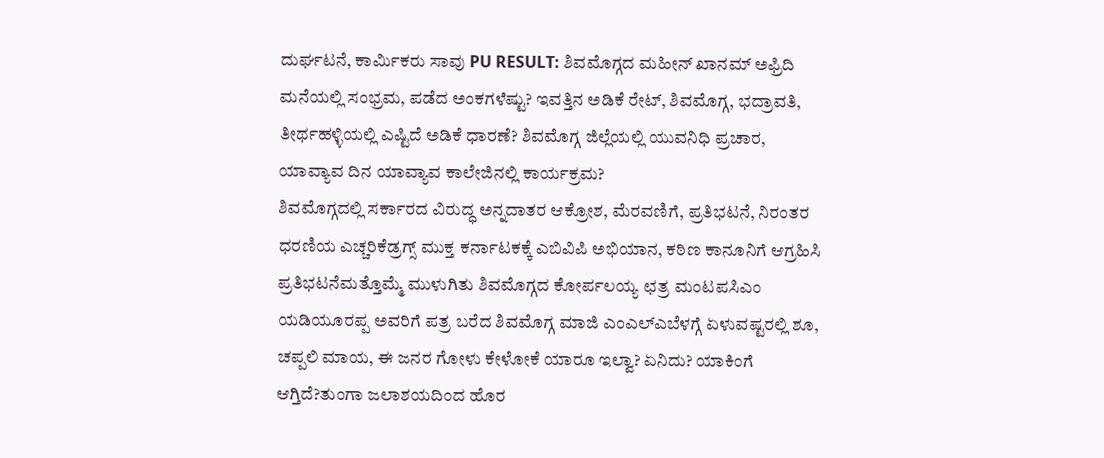ದುರ್ಘಟನೆ, ಕಾರ್ಮಿಕರು ಸಾವು PU RESULT: ಶಿವಮೊಗ್ಗದ ಮಹೀನ್ ಖಾನಮ್ ಅಫ್ರಿದಿ ಮನೆಯಲ್ಲಿ ಸಂಭ್ರಮ, ಪಡೆದ ಅಂಕಗಳೆಷ್ಟು? ಇವತ್ತಿನ ಅಡಿಕೆ ರೇಟ್, ಶಿವಮೊಗ್ಗ, ಭದ್ರಾವತಿ, ತೀರ್ಥಹಳ್ಳಿಯಲ್ಲಿ ಎಷ್ಟಿದೆ ಅಡಿಕೆ ಧಾರಣೆ? ಶಿವಮೊಗ್ಗ ಜಿಲ್ಲೆಯಲ್ಲಿ ಯುವನಿಧಿ ಪ್ರಚಾರ, ಯಾವ್ಯಾವ ದಿನ ಯಾವ್ಯಾವ ಕಾಲೇಜಿನಲ್ಲಿ ಕಾರ್ಯಕ್ರಮ?
ಶಿವಮೊಗ್ಗದಲ್ಲಿ ಸರ್ಕಾರದ ವಿರುದ್ಧ ಅನ್ನದಾತರ ಆಕ್ರೋಶ, ಮೆರವಣಿಗೆ, ಪ್ರತಿಭಟನೆ, ನಿರಂತರ ಧರಣಿಯ ಎಚ್ಚರಿಕೆಡ್ರಗ್ಸ್ ಮುಕ್ತ ಕರ್ನಾಟಕಕ್ಕೆ ಎಬಿವಿಪಿ ಅಭಿಯಾನ, ಕಠಿಣ ಕಾನೂನಿಗೆ ಆಗ್ರಹಿಸಿ ಪ್ರತಿಭಟನೆಮತ್ತೊಮ್ಮೆ ಮುಳುಗಿತು ಶಿವಮೊಗ್ಗದ ಕೋರ್ಪಲಯ್ಯ ಛತ್ರ ಮಂಟಪಸಿಎಂ ಯಡಿಯೂರಪ್ಪ ಅವರಿಗೆ ಪತ್ರ ಬರೆದ ಶಿವಮೊಗ್ಗ ಮಾಜಿ ಎಂಎಲ್ಎಬೆಳಗ್ಗೆ ಏಳುವಷ್ಟರಲ್ಲಿ ಶೂ, ಚಪ್ಪಲಿ ಮಾಯ, ಈ ಜನರ ಗೋಳು ಕೇಳೋಕೆ ಯಾರೂ ಇಲ್ವಾ? ಏನಿದು? ಯಾಕಿಂಗೆ ಆಗ್ತಿದೆ?ತುಂಗಾ ಜಲಾಶಯದಿಂದ ಹೊರ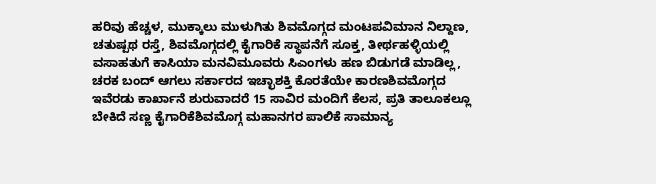ಹರಿವು ಹೆಚ್ಚಳ, ಮುಕ್ಕಾಲು ಮುಳುಗಿತು ಶಿವಮೊಗ್ಗದ ಮಂಟಪವಿಮಾನ ನಿಲ್ದಾಣ, ಚತುಷ್ಪಥ ರಸ್ತೆ, ಶಿವಮೊಗ್ಗದಲ್ಲಿ ಕೈಗಾರಿಕೆ ಸ್ಥಾಪನೆಗೆ ಸೂಕ್ತ, ತೀರ್ಥಹಳ್ಳಿಯಲ್ಲಿ ವಸಾಹತುಗೆ ಕಾಸಿಯಾ ಮನವಿಮೂವರು ಸಿಎಂಗಳು ಹಣ ಬಿಡುಗಡೆ ಮಾಡಿಲ್ಲ, ಚರಕ ಬಂದ್ ಆಗಲು ಸರ್ಕಾರದ ಇಚ್ಛಾಶಕ್ತಿ ಕೊರತೆಯೇ ಕಾರಣಶಿವಮೊಗ್ಗದ ಇವೆರಡು ಕಾರ್ಖಾನೆ ಶುರುವಾದರೆ 15 ಸಾವಿರ ಮಂದಿಗೆ ಕೆಲಸ, ಪ್ರತಿ ತಾಲೂಕಲ್ಲೂ ಬೇಕಿದೆ ಸಣ್ಣ ಕೈಗಾರಿಕೆಶಿವಮೊಗ್ಗ ಮಹಾನಗರ ಪಾಲಿಕೆ ಸಾಮಾನ್ಯ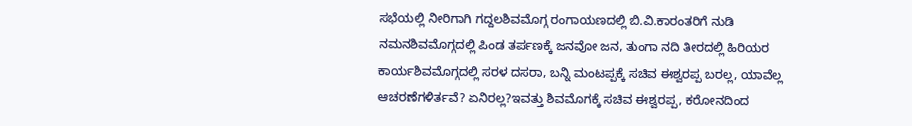ಸಭೆಯಲ್ಲಿ ನೀರಿಗಾಗಿ ಗದ್ದಲಶಿವಮೊಗ್ಗ ರಂಗಾಯಣದಲ್ಲಿ ಬಿ.ವಿ.ಕಾರಂತರಿಗೆ ನುಡಿ ನಮನಶಿವಮೊಗ್ಗದಲ್ಲಿ ಪಿಂಡ ತರ್ಪಣಕ್ಕೆ ಜನವೋ ಜನ, ತುಂಗಾ ನದಿ ತೀರದಲ್ಲಿ ಹಿರಿಯರ ಕಾರ್ಯಶಿವಮೊಗ್ಗದಲ್ಲಿ ಸರಳ ದಸರಾ, ಬನ್ನಿ ಮಂಟಪ್ಪಕ್ಕೆ ಸಚಿವ ಈಶ್ವರಪ್ಪ ಬರಲ್ಲ, ಯಾವೆಲ್ಲ ಆಚರಣೆಗಳಿರ್ತವೆ? ಏನಿರಲ್ಲ?ಇವತ್ತು ಶಿವಮೊಗಕ್ಕೆ ಸಚಿವ ಈಶ್ವರಪ್ಪ, ಕರೋನದಿಂದ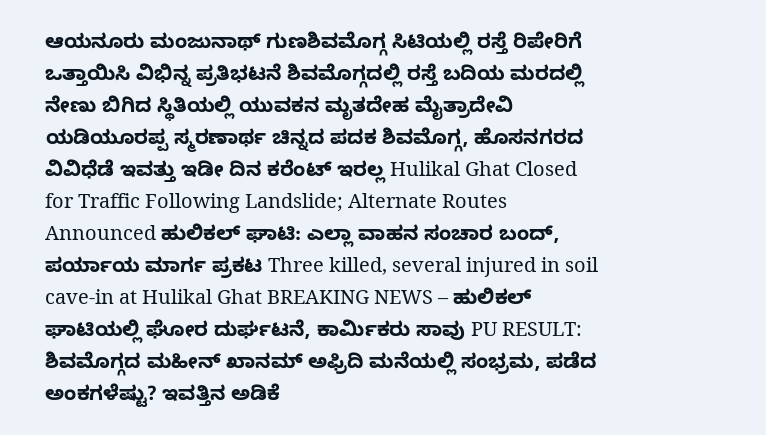ಆಯನೂರು ಮಂಜುನಾಥ್ ಗುಣಶಿವಮೊಗ್ಗ ಸಿಟಿಯಲ್ಲಿ ರಸ್ತೆ ರಿಪೇರಿಗೆ ಒತ್ತಾಯಿಸಿ ವಿಭಿನ್ನ ಪ್ರತಿಭಟನೆ ಶಿವಮೊಗ್ಗದಲ್ಲಿ ರಸ್ತೆ ಬದಿಯ ಮರದಲ್ಲಿ ನೇಣು ಬಿಗಿದ ಸ್ಥಿತಿಯಲ್ಲಿ ಯುವಕನ ಮೃತದೇಹ ಮೈತ್ರಾದೇವಿ ಯಡಿಯೂರಪ್ಪ ಸ್ಮರಣಾರ್ಥ ಚಿನ್ನದ ಪದಕ ಶಿವಮೊಗ್ಗ, ಹೊಸನಗರದ ವಿವಿಧೆಡೆ ಇವತ್ತು ಇಡೀ ದಿನ ಕರೆಂಟ್ ಇರಲ್ಲ Hulikal Ghat Closed for Traffic Following Landslide; Alternate Routes Announced ಹುಲಿಕಲ್ ಘಾಟಿ: ಎಲ್ಲಾ ವಾಹನ ಸಂಚಾರ ಬಂದ್, ಪರ್ಯಾಯ ಮಾರ್ಗ ಪ್ರಕಟ Three killed, several injured in soil cave-in at Hulikal Ghat BREAKING NEWS – ಹುಲಿಕಲ್ ಘಾಟಿಯಲ್ಲಿ ಘೋರ ದುರ್ಘಟನೆ, ಕಾರ್ಮಿಕರು ಸಾವು PU RESULT: ಶಿವಮೊಗ್ಗದ ಮಹೀನ್ ಖಾನಮ್ ಅಫ್ರಿದಿ ಮನೆಯಲ್ಲಿ ಸಂಭ್ರಮ, ಪಡೆದ ಅಂಕಗಳೆಷ್ಟು? ಇವತ್ತಿನ ಅಡಿಕೆ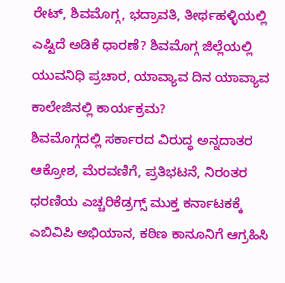ರೇಟ್, ಶಿವಮೊಗ್ಗ, ಭದ್ರಾವತಿ, ತೀರ್ಥಹಳ್ಳಿಯಲ್ಲಿ ಎಷ್ಟಿದೆ ಅಡಿಕೆ ಧಾರಣೆ? ಶಿವಮೊಗ್ಗ ಜಿಲ್ಲೆಯಲ್ಲಿ ಯುವನಿಧಿ ಪ್ರಚಾರ, ಯಾವ್ಯಾವ ದಿನ ಯಾವ್ಯಾವ ಕಾಲೇಜಿನಲ್ಲಿ ಕಾರ್ಯಕ್ರಮ?
ಶಿವಮೊಗ್ಗದಲ್ಲಿ ಸರ್ಕಾರದ ವಿರುದ್ಧ ಅನ್ನದಾತರ ಆಕ್ರೋಶ, ಮೆರವಣಿಗೆ, ಪ್ರತಿಭಟನೆ, ನಿರಂತರ ಧರಣಿಯ ಎಚ್ಚರಿಕೆಡ್ರಗ್ಸ್ ಮುಕ್ತ ಕರ್ನಾಟಕಕ್ಕೆ ಎಬಿವಿಪಿ ಅಭಿಯಾನ, ಕಠಿಣ ಕಾನೂನಿಗೆ ಆಗ್ರಹಿಸಿ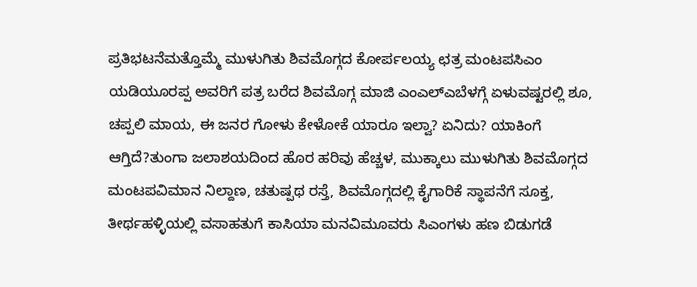ಪ್ರತಿಭಟನೆಮತ್ತೊಮ್ಮೆ ಮುಳುಗಿತು ಶಿವಮೊಗ್ಗದ ಕೋರ್ಪಲಯ್ಯ ಛತ್ರ ಮಂಟಪಸಿಎಂ ಯಡಿಯೂರಪ್ಪ ಅವರಿಗೆ ಪತ್ರ ಬರೆದ ಶಿವಮೊಗ್ಗ ಮಾಜಿ ಎಂಎಲ್ಎಬೆಳಗ್ಗೆ ಏಳುವಷ್ಟರಲ್ಲಿ ಶೂ, ಚಪ್ಪಲಿ ಮಾಯ, ಈ ಜನರ ಗೋಳು ಕೇಳೋಕೆ ಯಾರೂ ಇಲ್ವಾ? ಏನಿದು? ಯಾಕಿಂಗೆ ಆಗ್ತಿದೆ?ತುಂಗಾ ಜಲಾಶಯದಿಂದ ಹೊರ ಹರಿವು ಹೆಚ್ಚಳ, ಮುಕ್ಕಾಲು ಮುಳುಗಿತು ಶಿವಮೊಗ್ಗದ ಮಂಟಪವಿಮಾನ ನಿಲ್ದಾಣ, ಚತುಷ್ಪಥ ರಸ್ತೆ, ಶಿವಮೊಗ್ಗದಲ್ಲಿ ಕೈಗಾರಿಕೆ ಸ್ಥಾಪನೆಗೆ ಸೂಕ್ತ, ತೀರ್ಥಹಳ್ಳಿಯಲ್ಲಿ ವಸಾಹತುಗೆ ಕಾಸಿಯಾ ಮನವಿಮೂವರು ಸಿಎಂಗಳು ಹಣ ಬಿಡುಗಡೆ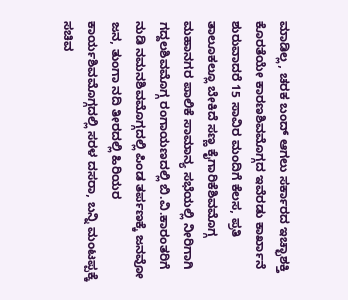ಮಾಡಿಲ್ಲ, ಚರಕ ಬಂದ್ ಆಗಲು ಸರ್ಕಾರದ ಇಚ್ಛಾಶಕ್ತಿ ಕೊರತೆಯೇ ಕಾರಣಶಿವಮೊಗ್ಗದ ಇವೆರಡು ಕಾರ್ಖಾನೆ ಶುರುವಾದರೆ 15 ಸಾವಿರ ಮಂದಿಗೆ ಕೆಲಸ, ಪ್ರತಿ ತಾಲೂಕಲ್ಲೂ ಬೇಕಿದೆ ಸಣ್ಣ ಕೈಗಾರಿಕೆಶಿವಮೊಗ್ಗ ಮಹಾನಗರ ಪಾಲಿಕೆ ಸಾಮಾನ್ಯ ಸಭೆಯಲ್ಲಿ ನೀರಿಗಾಗಿ ಗದ್ದಲಶಿವಮೊಗ್ಗ ರಂಗಾಯಣದಲ್ಲಿ ಬಿ.ವಿ.ಕಾರಂತರಿಗೆ ನುಡಿ ನಮನಶಿವಮೊಗ್ಗದಲ್ಲಿ ಪಿಂಡ ತರ್ಪಣಕ್ಕೆ ಜನವೋ ಜನ, ತುಂಗಾ ನದಿ ತೀರದಲ್ಲಿ ಹಿರಿಯರ ಕಾರ್ಯಶಿವಮೊಗ್ಗದಲ್ಲಿ ಸರಳ ದಸರಾ, ಬನ್ನಿ ಮಂಟಪ್ಪಕ್ಕೆ ಸಚಿವ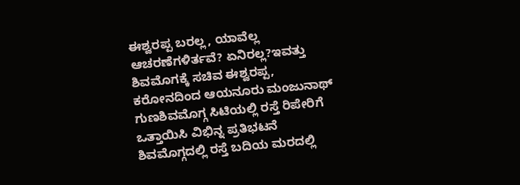ಈಶ್ವರಪ್ಪ ಬರಲ್ಲ, ಯಾವೆಲ್ಲ ಆಚರಣೆಗಳಿರ್ತವೆ? ಏನಿರಲ್ಲ?ಇವತ್ತು ಶಿವಮೊಗಕ್ಕೆ ಸಚಿವ ಈಶ್ವರಪ್ಪ, ಕರೋನದಿಂದ ಆಯನೂರು ಮಂಜುನಾಥ್ ಗುಣಶಿವಮೊಗ್ಗ ಸಿಟಿಯಲ್ಲಿ ರಸ್ತೆ ರಿಪೇರಿಗೆ ಒತ್ತಾಯಿಸಿ ವಿಭಿನ್ನ ಪ್ರತಿಭಟನೆ ಶಿವಮೊಗ್ಗದಲ್ಲಿ ರಸ್ತೆ ಬದಿಯ ಮರದಲ್ಲಿ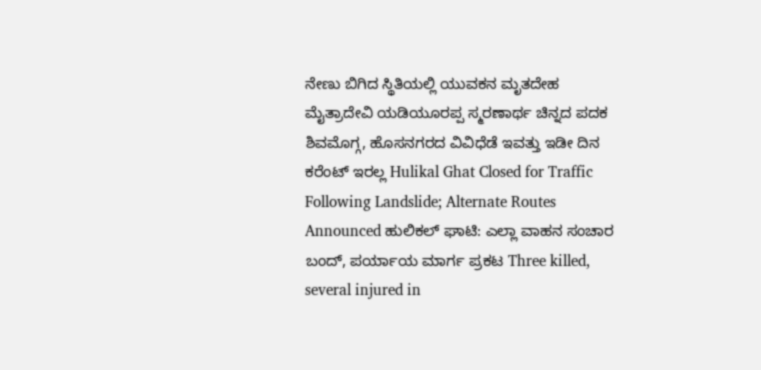ನೇಣು ಬಿಗಿದ ಸ್ಥಿತಿಯಲ್ಲಿ ಯುವಕನ ಮೃತದೇಹ ಮೈತ್ರಾದೇವಿ ಯಡಿಯೂರಪ್ಪ ಸ್ಮರಣಾರ್ಥ ಚಿನ್ನದ ಪದಕ ಶಿವಮೊಗ್ಗ, ಹೊಸನಗರದ ವಿವಿಧೆಡೆ ಇವತ್ತು ಇಡೀ ದಿನ ಕರೆಂಟ್ ಇರಲ್ಲ Hulikal Ghat Closed for Traffic Following Landslide; Alternate Routes Announced ಹುಲಿಕಲ್ ಘಾಟಿ: ಎಲ್ಲಾ ವಾಹನ ಸಂಚಾರ ಬಂದ್, ಪರ್ಯಾಯ ಮಾರ್ಗ ಪ್ರಕಟ Three killed, several injured in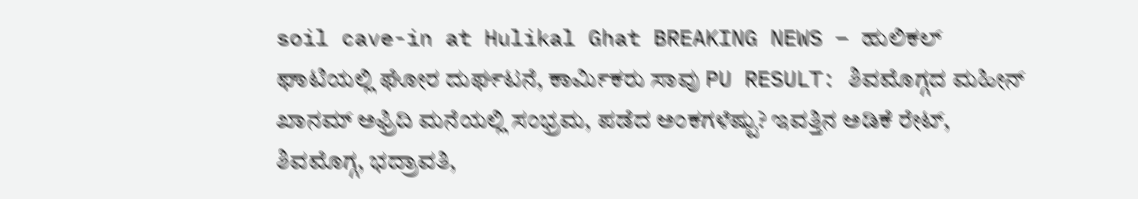soil cave-in at Hulikal Ghat BREAKING NEWS – ಹುಲಿಕಲ್ ಘಾಟಿಯಲ್ಲಿ ಘೋರ ದುರ್ಘಟನೆ, ಕಾರ್ಮಿಕರು ಸಾವು PU RESULT: ಶಿವಮೊಗ್ಗದ ಮಹೀನ್ ಖಾನಮ್ ಅಫ್ರಿದಿ ಮನೆಯಲ್ಲಿ ಸಂಭ್ರಮ, ಪಡೆದ ಅಂಕಗಳೆಷ್ಟು? ಇವತ್ತಿನ ಅಡಿಕೆ ರೇಟ್, ಶಿವಮೊಗ್ಗ, ಭದ್ರಾವತಿ,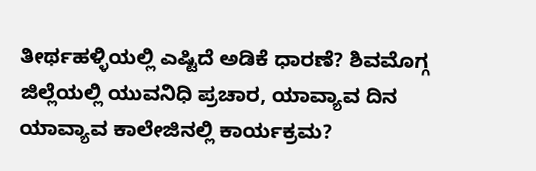ತೀರ್ಥಹಳ್ಳಿಯಲ್ಲಿ ಎಷ್ಟಿದೆ ಅಡಿಕೆ ಧಾರಣೆ? ಶಿವಮೊಗ್ಗ ಜಿಲ್ಲೆಯಲ್ಲಿ ಯುವನಿಧಿ ಪ್ರಚಾರ, ಯಾವ್ಯಾವ ದಿನ ಯಾವ್ಯಾವ ಕಾಲೇಜಿನಲ್ಲಿ ಕಾರ್ಯಕ್ರಮ?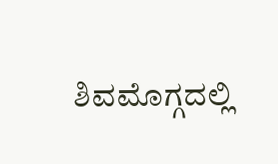ಶಿವಮೊಗ್ಗದಲ್ಲಿ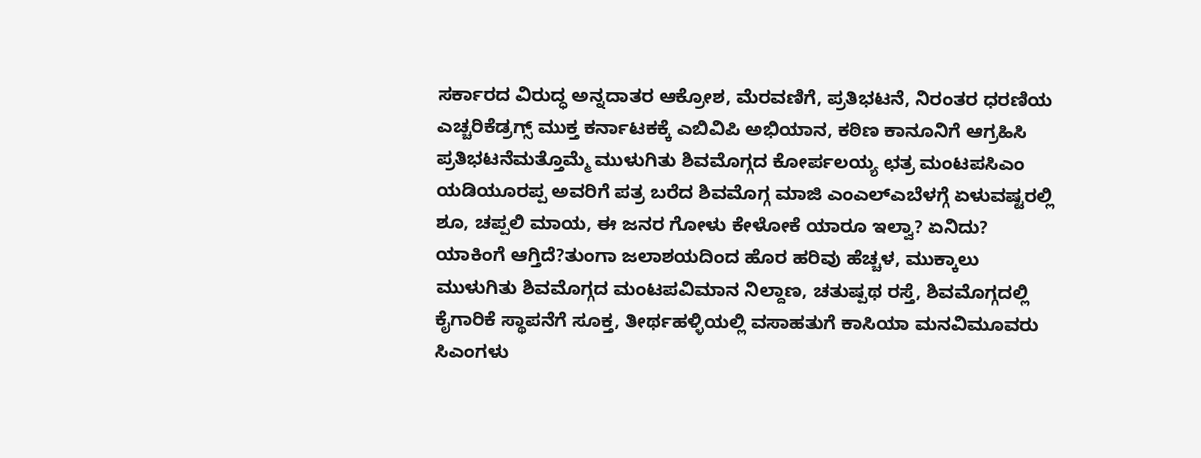ಸರ್ಕಾರದ ವಿರುದ್ಧ ಅನ್ನದಾತರ ಆಕ್ರೋಶ, ಮೆರವಣಿಗೆ, ಪ್ರತಿಭಟನೆ, ನಿರಂತರ ಧರಣಿಯ ಎಚ್ಚರಿಕೆಡ್ರಗ್ಸ್ ಮುಕ್ತ ಕರ್ನಾಟಕಕ್ಕೆ ಎಬಿವಿಪಿ ಅಭಿಯಾನ, ಕಠಿಣ ಕಾನೂನಿಗೆ ಆಗ್ರಹಿಸಿ ಪ್ರತಿಭಟನೆಮತ್ತೊಮ್ಮೆ ಮುಳುಗಿತು ಶಿವಮೊಗ್ಗದ ಕೋರ್ಪಲಯ್ಯ ಛತ್ರ ಮಂಟಪಸಿಎಂ ಯಡಿಯೂರಪ್ಪ ಅವರಿಗೆ ಪತ್ರ ಬರೆದ ಶಿವಮೊಗ್ಗ ಮಾಜಿ ಎಂಎಲ್ಎಬೆಳಗ್ಗೆ ಏಳುವಷ್ಟರಲ್ಲಿ ಶೂ, ಚಪ್ಪಲಿ ಮಾಯ, ಈ ಜನರ ಗೋಳು ಕೇಳೋಕೆ ಯಾರೂ ಇಲ್ವಾ? ಏನಿದು? ಯಾಕಿಂಗೆ ಆಗ್ತಿದೆ?ತುಂಗಾ ಜಲಾಶಯದಿಂದ ಹೊರ ಹರಿವು ಹೆಚ್ಚಳ, ಮುಕ್ಕಾಲು ಮುಳುಗಿತು ಶಿವಮೊಗ್ಗದ ಮಂಟಪವಿಮಾನ ನಿಲ್ದಾಣ, ಚತುಷ್ಪಥ ರಸ್ತೆ, ಶಿವಮೊಗ್ಗದಲ್ಲಿ ಕೈಗಾರಿಕೆ ಸ್ಥಾಪನೆಗೆ ಸೂಕ್ತ, ತೀರ್ಥಹಳ್ಳಿಯಲ್ಲಿ ವಸಾಹತುಗೆ ಕಾಸಿಯಾ ಮನವಿಮೂವರು ಸಿಎಂಗಳು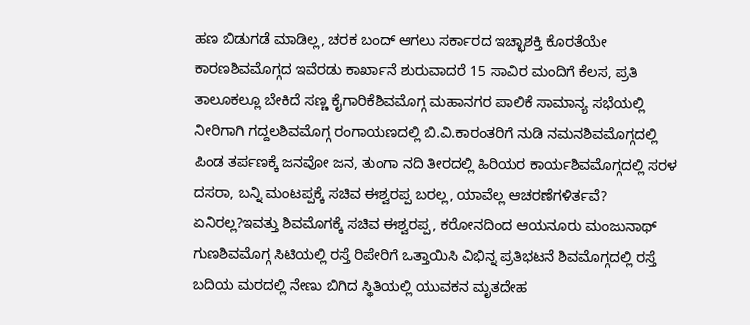ಹಣ ಬಿಡುಗಡೆ ಮಾಡಿಲ್ಲ, ಚರಕ ಬಂದ್ ಆಗಲು ಸರ್ಕಾರದ ಇಚ್ಛಾಶಕ್ತಿ ಕೊರತೆಯೇ ಕಾರಣಶಿವಮೊಗ್ಗದ ಇವೆರಡು ಕಾರ್ಖಾನೆ ಶುರುವಾದರೆ 15 ಸಾವಿರ ಮಂದಿಗೆ ಕೆಲಸ, ಪ್ರತಿ ತಾಲೂಕಲ್ಲೂ ಬೇಕಿದೆ ಸಣ್ಣ ಕೈಗಾರಿಕೆಶಿವಮೊಗ್ಗ ಮಹಾನಗರ ಪಾಲಿಕೆ ಸಾಮಾನ್ಯ ಸಭೆಯಲ್ಲಿ ನೀರಿಗಾಗಿ ಗದ್ದಲಶಿವಮೊಗ್ಗ ರಂಗಾಯಣದಲ್ಲಿ ಬಿ.ವಿ.ಕಾರಂತರಿಗೆ ನುಡಿ ನಮನಶಿವಮೊಗ್ಗದಲ್ಲಿ ಪಿಂಡ ತರ್ಪಣಕ್ಕೆ ಜನವೋ ಜನ, ತುಂಗಾ ನದಿ ತೀರದಲ್ಲಿ ಹಿರಿಯರ ಕಾರ್ಯಶಿವಮೊಗ್ಗದಲ್ಲಿ ಸರಳ ದಸರಾ, ಬನ್ನಿ ಮಂಟಪ್ಪಕ್ಕೆ ಸಚಿವ ಈಶ್ವರಪ್ಪ ಬರಲ್ಲ, ಯಾವೆಲ್ಲ ಆಚರಣೆಗಳಿರ್ತವೆ? ಏನಿರಲ್ಲ?ಇವತ್ತು ಶಿವಮೊಗಕ್ಕೆ ಸಚಿವ ಈಶ್ವರಪ್ಪ, ಕರೋನದಿಂದ ಆಯನೂರು ಮಂಜುನಾಥ್ ಗುಣಶಿವಮೊಗ್ಗ ಸಿಟಿಯಲ್ಲಿ ರಸ್ತೆ ರಿಪೇರಿಗೆ ಒತ್ತಾಯಿಸಿ ವಿಭಿನ್ನ ಪ್ರತಿಭಟನೆ ಶಿವಮೊಗ್ಗದಲ್ಲಿ ರಸ್ತೆ ಬದಿಯ ಮರದಲ್ಲಿ ನೇಣು ಬಿಗಿದ ಸ್ಥಿತಿಯಲ್ಲಿ ಯುವಕನ ಮೃತದೇಹ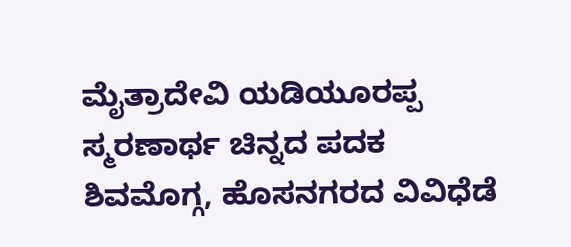ಮೈತ್ರಾದೇವಿ ಯಡಿಯೂರಪ್ಪ ಸ್ಮರಣಾರ್ಥ ಚಿನ್ನದ ಪದಕ ಶಿವಮೊಗ್ಗ, ಹೊಸನಗರದ ವಿವಿಧೆಡೆ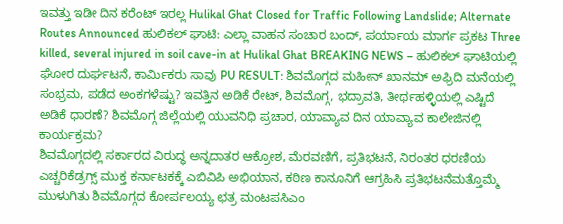ಇವತ್ತು ಇಡೀ ದಿನ ಕರೆಂಟ್ ಇರಲ್ಲ Hulikal Ghat Closed for Traffic Following Landslide; Alternate Routes Announced ಹುಲಿಕಲ್ ಘಾಟಿ: ಎಲ್ಲಾ ವಾಹನ ಸಂಚಾರ ಬಂದ್, ಪರ್ಯಾಯ ಮಾರ್ಗ ಪ್ರಕಟ Three killed, several injured in soil cave-in at Hulikal Ghat BREAKING NEWS – ಹುಲಿಕಲ್ ಘಾಟಿಯಲ್ಲಿ ಘೋರ ದುರ್ಘಟನೆ, ಕಾರ್ಮಿಕರು ಸಾವು PU RESULT: ಶಿವಮೊಗ್ಗದ ಮಹೀನ್ ಖಾನಮ್ ಅಫ್ರಿದಿ ಮನೆಯಲ್ಲಿ ಸಂಭ್ರಮ, ಪಡೆದ ಅಂಕಗಳೆಷ್ಟು? ಇವತ್ತಿನ ಅಡಿಕೆ ರೇಟ್, ಶಿವಮೊಗ್ಗ, ಭದ್ರಾವತಿ, ತೀರ್ಥಹಳ್ಳಿಯಲ್ಲಿ ಎಷ್ಟಿದೆ ಅಡಿಕೆ ಧಾರಣೆ? ಶಿವಮೊಗ್ಗ ಜಿಲ್ಲೆಯಲ್ಲಿ ಯುವನಿಧಿ ಪ್ರಚಾರ, ಯಾವ್ಯಾವ ದಿನ ಯಾವ್ಯಾವ ಕಾಲೇಜಿನಲ್ಲಿ ಕಾರ್ಯಕ್ರಮ?
ಶಿವಮೊಗ್ಗದಲ್ಲಿ ಸರ್ಕಾರದ ವಿರುದ್ಧ ಅನ್ನದಾತರ ಆಕ್ರೋಶ, ಮೆರವಣಿಗೆ, ಪ್ರತಿಭಟನೆ, ನಿರಂತರ ಧರಣಿಯ ಎಚ್ಚರಿಕೆಡ್ರಗ್ಸ್ ಮುಕ್ತ ಕರ್ನಾಟಕಕ್ಕೆ ಎಬಿವಿಪಿ ಅಭಿಯಾನ, ಕಠಿಣ ಕಾನೂನಿಗೆ ಆಗ್ರಹಿಸಿ ಪ್ರತಿಭಟನೆಮತ್ತೊಮ್ಮೆ ಮುಳುಗಿತು ಶಿವಮೊಗ್ಗದ ಕೋರ್ಪಲಯ್ಯ ಛತ್ರ ಮಂಟಪಸಿಎಂ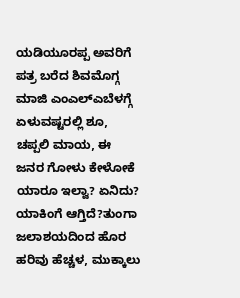ಯಡಿಯೂರಪ್ಪ ಅವರಿಗೆ ಪತ್ರ ಬರೆದ ಶಿವಮೊಗ್ಗ ಮಾಜಿ ಎಂಎಲ್ಎಬೆಳಗ್ಗೆ ಏಳುವಷ್ಟರಲ್ಲಿ ಶೂ, ಚಪ್ಪಲಿ ಮಾಯ, ಈ ಜನರ ಗೋಳು ಕೇಳೋಕೆ ಯಾರೂ ಇಲ್ವಾ? ಏನಿದು? ಯಾಕಿಂಗೆ ಆಗ್ತಿದೆ?ತುಂಗಾ ಜಲಾಶಯದಿಂದ ಹೊರ ಹರಿವು ಹೆಚ್ಚಳ, ಮುಕ್ಕಾಲು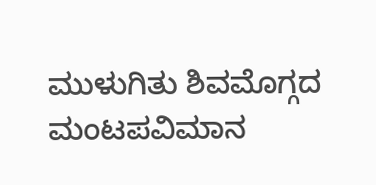ಮುಳುಗಿತು ಶಿವಮೊಗ್ಗದ ಮಂಟಪವಿಮಾನ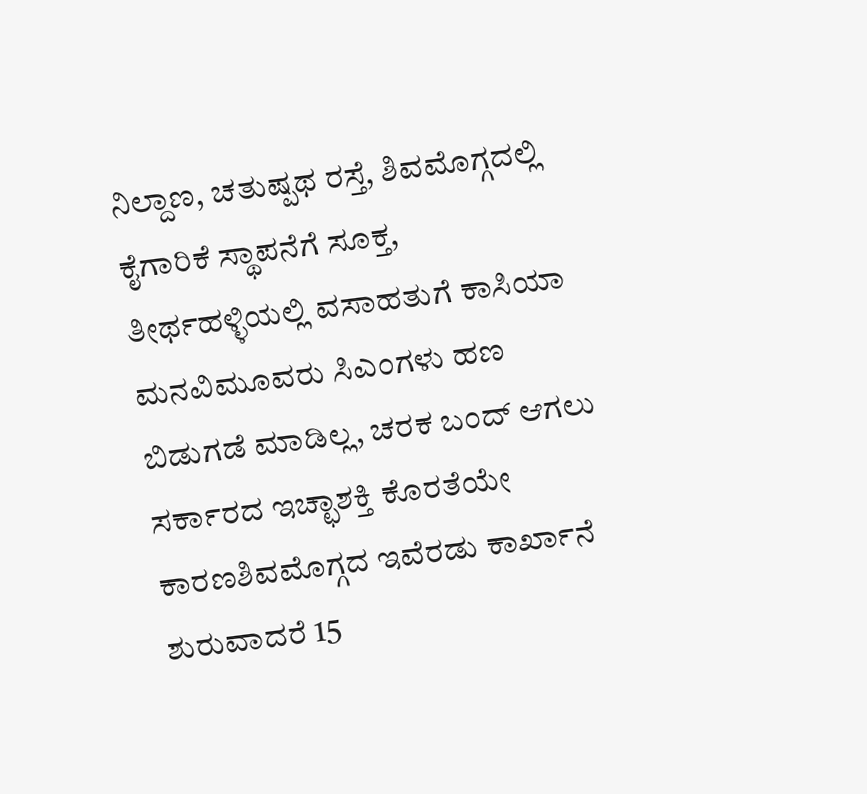ನಿಲ್ದಾಣ, ಚತುಷ್ಪಥ ರಸ್ತೆ, ಶಿವಮೊಗ್ಗದಲ್ಲಿ ಕೈಗಾರಿಕೆ ಸ್ಥಾಪನೆಗೆ ಸೂಕ್ತ, ತೀರ್ಥಹಳ್ಳಿಯಲ್ಲಿ ವಸಾಹತುಗೆ ಕಾಸಿಯಾ ಮನವಿಮೂವರು ಸಿಎಂಗಳು ಹಣ ಬಿಡುಗಡೆ ಮಾಡಿಲ್ಲ, ಚರಕ ಬಂದ್ ಆಗಲು ಸರ್ಕಾರದ ಇಚ್ಛಾಶಕ್ತಿ ಕೊರತೆಯೇ ಕಾರಣಶಿವಮೊಗ್ಗದ ಇವೆರಡು ಕಾರ್ಖಾನೆ ಶುರುವಾದರೆ 15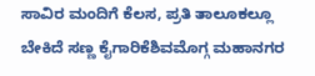ಸಾವಿರ ಮಂದಿಗೆ ಕೆಲಸ, ಪ್ರತಿ ತಾಲೂಕಲ್ಲೂ ಬೇಕಿದೆ ಸಣ್ಣ ಕೈಗಾರಿಕೆಶಿವಮೊಗ್ಗ ಮಹಾನಗರ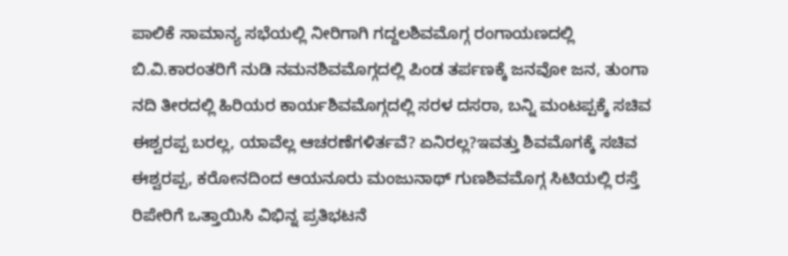ಪಾಲಿಕೆ ಸಾಮಾನ್ಯ ಸಭೆಯಲ್ಲಿ ನೀರಿಗಾಗಿ ಗದ್ದಲಶಿವಮೊಗ್ಗ ರಂಗಾಯಣದಲ್ಲಿ ಬಿ.ವಿ.ಕಾರಂತರಿಗೆ ನುಡಿ ನಮನಶಿವಮೊಗ್ಗದಲ್ಲಿ ಪಿಂಡ ತರ್ಪಣಕ್ಕೆ ಜನವೋ ಜನ, ತುಂಗಾ ನದಿ ತೀರದಲ್ಲಿ ಹಿರಿಯರ ಕಾರ್ಯಶಿವಮೊಗ್ಗದಲ್ಲಿ ಸರಳ ದಸರಾ, ಬನ್ನಿ ಮಂಟಪ್ಪಕ್ಕೆ ಸಚಿವ ಈಶ್ವರಪ್ಪ ಬರಲ್ಲ, ಯಾವೆಲ್ಲ ಆಚರಣೆಗಳಿರ್ತವೆ? ಏನಿರಲ್ಲ?ಇವತ್ತು ಶಿವಮೊಗಕ್ಕೆ ಸಚಿವ ಈಶ್ವರಪ್ಪ, ಕರೋನದಿಂದ ಆಯನೂರು ಮಂಜುನಾಥ್ ಗುಣಶಿವಮೊಗ್ಗ ಸಿಟಿಯಲ್ಲಿ ರಸ್ತೆ ರಿಪೇರಿಗೆ ಒತ್ತಾಯಿಸಿ ವಿಭಿನ್ನ ಪ್ರತಿಭಟನೆ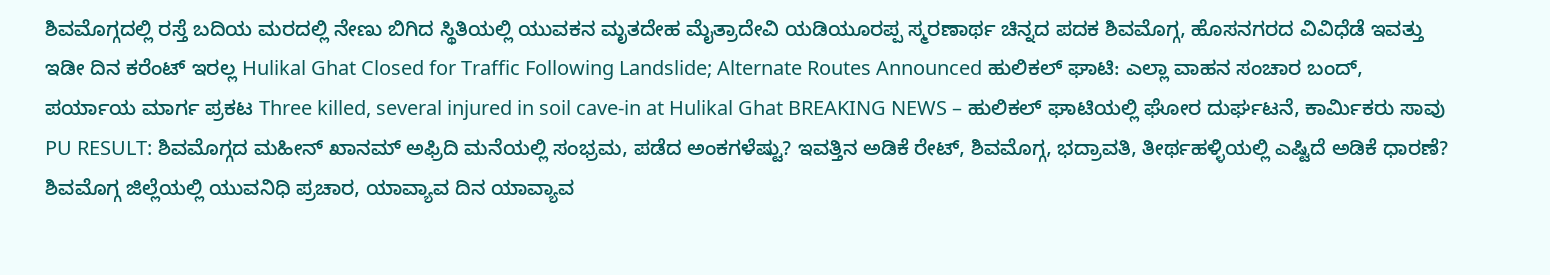ಶಿವಮೊಗ್ಗದಲ್ಲಿ ರಸ್ತೆ ಬದಿಯ ಮರದಲ್ಲಿ ನೇಣು ಬಿಗಿದ ಸ್ಥಿತಿಯಲ್ಲಿ ಯುವಕನ ಮೃತದೇಹ ಮೈತ್ರಾದೇವಿ ಯಡಿಯೂರಪ್ಪ ಸ್ಮರಣಾರ್ಥ ಚಿನ್ನದ ಪದಕ ಶಿವಮೊಗ್ಗ, ಹೊಸನಗರದ ವಿವಿಧೆಡೆ ಇವತ್ತು ಇಡೀ ದಿನ ಕರೆಂಟ್ ಇರಲ್ಲ Hulikal Ghat Closed for Traffic Following Landslide; Alternate Routes Announced ಹುಲಿಕಲ್ ಘಾಟಿ: ಎಲ್ಲಾ ವಾಹನ ಸಂಚಾರ ಬಂದ್, ಪರ್ಯಾಯ ಮಾರ್ಗ ಪ್ರಕಟ Three killed, several injured in soil cave-in at Hulikal Ghat BREAKING NEWS – ಹುಲಿಕಲ್ ಘಾಟಿಯಲ್ಲಿ ಘೋರ ದುರ್ಘಟನೆ, ಕಾರ್ಮಿಕರು ಸಾವು PU RESULT: ಶಿವಮೊಗ್ಗದ ಮಹೀನ್ ಖಾನಮ್ ಅಫ್ರಿದಿ ಮನೆಯಲ್ಲಿ ಸಂಭ್ರಮ, ಪಡೆದ ಅಂಕಗಳೆಷ್ಟು? ಇವತ್ತಿನ ಅಡಿಕೆ ರೇಟ್, ಶಿವಮೊಗ್ಗ, ಭದ್ರಾವತಿ, ತೀರ್ಥಹಳ್ಳಿಯಲ್ಲಿ ಎಷ್ಟಿದೆ ಅಡಿಕೆ ಧಾರಣೆ? ಶಿವಮೊಗ್ಗ ಜಿಲ್ಲೆಯಲ್ಲಿ ಯುವನಿಧಿ ಪ್ರಚಾರ, ಯಾವ್ಯಾವ ದಿನ ಯಾವ್ಯಾವ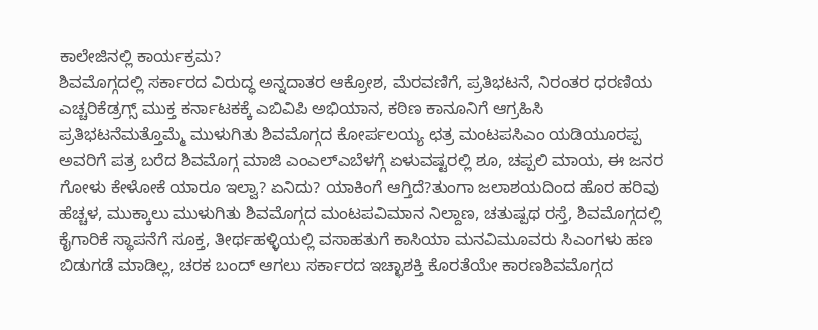ಕಾಲೇಜಿನಲ್ಲಿ ಕಾರ್ಯಕ್ರಮ?
ಶಿವಮೊಗ್ಗದಲ್ಲಿ ಸರ್ಕಾರದ ವಿರುದ್ಧ ಅನ್ನದಾತರ ಆಕ್ರೋಶ, ಮೆರವಣಿಗೆ, ಪ್ರತಿಭಟನೆ, ನಿರಂತರ ಧರಣಿಯ ಎಚ್ಚರಿಕೆಡ್ರಗ್ಸ್ ಮುಕ್ತ ಕರ್ನಾಟಕಕ್ಕೆ ಎಬಿವಿಪಿ ಅಭಿಯಾನ, ಕಠಿಣ ಕಾನೂನಿಗೆ ಆಗ್ರಹಿಸಿ ಪ್ರತಿಭಟನೆಮತ್ತೊಮ್ಮೆ ಮುಳುಗಿತು ಶಿವಮೊಗ್ಗದ ಕೋರ್ಪಲಯ್ಯ ಛತ್ರ ಮಂಟಪಸಿಎಂ ಯಡಿಯೂರಪ್ಪ ಅವರಿಗೆ ಪತ್ರ ಬರೆದ ಶಿವಮೊಗ್ಗ ಮಾಜಿ ಎಂಎಲ್ಎಬೆಳಗ್ಗೆ ಏಳುವಷ್ಟರಲ್ಲಿ ಶೂ, ಚಪ್ಪಲಿ ಮಾಯ, ಈ ಜನರ ಗೋಳು ಕೇಳೋಕೆ ಯಾರೂ ಇಲ್ವಾ? ಏನಿದು? ಯಾಕಿಂಗೆ ಆಗ್ತಿದೆ?ತುಂಗಾ ಜಲಾಶಯದಿಂದ ಹೊರ ಹರಿವು ಹೆಚ್ಚಳ, ಮುಕ್ಕಾಲು ಮುಳುಗಿತು ಶಿವಮೊಗ್ಗದ ಮಂಟಪವಿಮಾನ ನಿಲ್ದಾಣ, ಚತುಷ್ಪಥ ರಸ್ತೆ, ಶಿವಮೊಗ್ಗದಲ್ಲಿ ಕೈಗಾರಿಕೆ ಸ್ಥಾಪನೆಗೆ ಸೂಕ್ತ, ತೀರ್ಥಹಳ್ಳಿಯಲ್ಲಿ ವಸಾಹತುಗೆ ಕಾಸಿಯಾ ಮನವಿಮೂವರು ಸಿಎಂಗಳು ಹಣ ಬಿಡುಗಡೆ ಮಾಡಿಲ್ಲ, ಚರಕ ಬಂದ್ ಆಗಲು ಸರ್ಕಾರದ ಇಚ್ಛಾಶಕ್ತಿ ಕೊರತೆಯೇ ಕಾರಣಶಿವಮೊಗ್ಗದ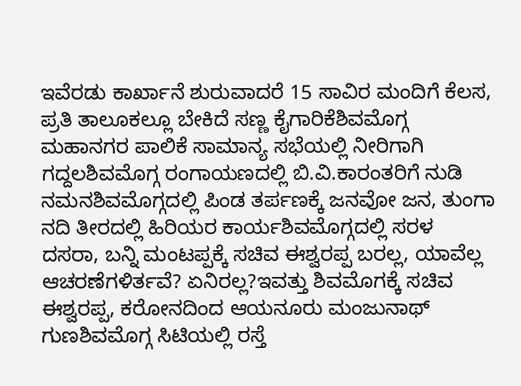ಇವೆರಡು ಕಾರ್ಖಾನೆ ಶುರುವಾದರೆ 15 ಸಾವಿರ ಮಂದಿಗೆ ಕೆಲಸ, ಪ್ರತಿ ತಾಲೂಕಲ್ಲೂ ಬೇಕಿದೆ ಸಣ್ಣ ಕೈಗಾರಿಕೆಶಿವಮೊಗ್ಗ ಮಹಾನಗರ ಪಾಲಿಕೆ ಸಾಮಾನ್ಯ ಸಭೆಯಲ್ಲಿ ನೀರಿಗಾಗಿ ಗದ್ದಲಶಿವಮೊಗ್ಗ ರಂಗಾಯಣದಲ್ಲಿ ಬಿ.ವಿ.ಕಾರಂತರಿಗೆ ನುಡಿ ನಮನಶಿವಮೊಗ್ಗದಲ್ಲಿ ಪಿಂಡ ತರ್ಪಣಕ್ಕೆ ಜನವೋ ಜನ, ತುಂಗಾ ನದಿ ತೀರದಲ್ಲಿ ಹಿರಿಯರ ಕಾರ್ಯಶಿವಮೊಗ್ಗದಲ್ಲಿ ಸರಳ ದಸರಾ, ಬನ್ನಿ ಮಂಟಪ್ಪಕ್ಕೆ ಸಚಿವ ಈಶ್ವರಪ್ಪ ಬರಲ್ಲ, ಯಾವೆಲ್ಲ ಆಚರಣೆಗಳಿರ್ತವೆ? ಏನಿರಲ್ಲ?ಇವತ್ತು ಶಿವಮೊಗಕ್ಕೆ ಸಚಿವ ಈಶ್ವರಪ್ಪ, ಕರೋನದಿಂದ ಆಯನೂರು ಮಂಜುನಾಥ್ ಗುಣಶಿವಮೊಗ್ಗ ಸಿಟಿಯಲ್ಲಿ ರಸ್ತೆ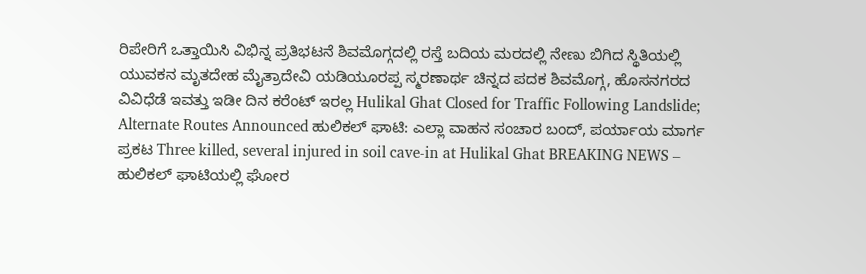ರಿಪೇರಿಗೆ ಒತ್ತಾಯಿಸಿ ವಿಭಿನ್ನ ಪ್ರತಿಭಟನೆ ಶಿವಮೊಗ್ಗದಲ್ಲಿ ರಸ್ತೆ ಬದಿಯ ಮರದಲ್ಲಿ ನೇಣು ಬಿಗಿದ ಸ್ಥಿತಿಯಲ್ಲಿ ಯುವಕನ ಮೃತದೇಹ ಮೈತ್ರಾದೇವಿ ಯಡಿಯೂರಪ್ಪ ಸ್ಮರಣಾರ್ಥ ಚಿನ್ನದ ಪದಕ ಶಿವಮೊಗ್ಗ, ಹೊಸನಗರದ ವಿವಿಧೆಡೆ ಇವತ್ತು ಇಡೀ ದಿನ ಕರೆಂಟ್ ಇರಲ್ಲ Hulikal Ghat Closed for Traffic Following Landslide; Alternate Routes Announced ಹುಲಿಕಲ್ ಘಾಟಿ: ಎಲ್ಲಾ ವಾಹನ ಸಂಚಾರ ಬಂದ್, ಪರ್ಯಾಯ ಮಾರ್ಗ ಪ್ರಕಟ Three killed, several injured in soil cave-in at Hulikal Ghat BREAKING NEWS – ಹುಲಿಕಲ್ ಘಾಟಿಯಲ್ಲಿ ಘೋರ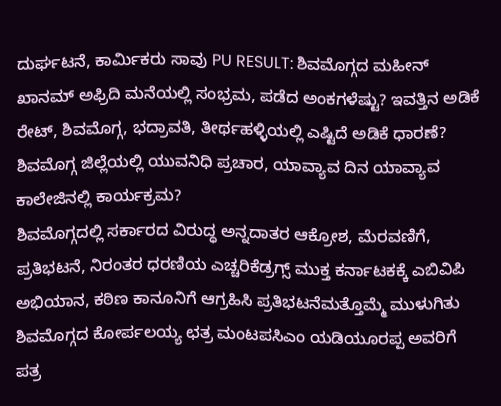ದುರ್ಘಟನೆ, ಕಾರ್ಮಿಕರು ಸಾವು PU RESULT: ಶಿವಮೊಗ್ಗದ ಮಹೀನ್ ಖಾನಮ್ ಅಫ್ರಿದಿ ಮನೆಯಲ್ಲಿ ಸಂಭ್ರಮ, ಪಡೆದ ಅಂಕಗಳೆಷ್ಟು? ಇವತ್ತಿನ ಅಡಿಕೆ ರೇಟ್, ಶಿವಮೊಗ್ಗ, ಭದ್ರಾವತಿ, ತೀರ್ಥಹಳ್ಳಿಯಲ್ಲಿ ಎಷ್ಟಿದೆ ಅಡಿಕೆ ಧಾರಣೆ? ಶಿವಮೊಗ್ಗ ಜಿಲ್ಲೆಯಲ್ಲಿ ಯುವನಿಧಿ ಪ್ರಚಾರ, ಯಾವ್ಯಾವ ದಿನ ಯಾವ್ಯಾವ ಕಾಲೇಜಿನಲ್ಲಿ ಕಾರ್ಯಕ್ರಮ?
ಶಿವಮೊಗ್ಗದಲ್ಲಿ ಸರ್ಕಾರದ ವಿರುದ್ಧ ಅನ್ನದಾತರ ಆಕ್ರೋಶ, ಮೆರವಣಿಗೆ, ಪ್ರತಿಭಟನೆ, ನಿರಂತರ ಧರಣಿಯ ಎಚ್ಚರಿಕೆಡ್ರಗ್ಸ್ ಮುಕ್ತ ಕರ್ನಾಟಕಕ್ಕೆ ಎಬಿವಿಪಿ ಅಭಿಯಾನ, ಕಠಿಣ ಕಾನೂನಿಗೆ ಆಗ್ರಹಿಸಿ ಪ್ರತಿಭಟನೆಮತ್ತೊಮ್ಮೆ ಮುಳುಗಿತು ಶಿವಮೊಗ್ಗದ ಕೋರ್ಪಲಯ್ಯ ಛತ್ರ ಮಂಟಪಸಿಎಂ ಯಡಿಯೂರಪ್ಪ ಅವರಿಗೆ ಪತ್ರ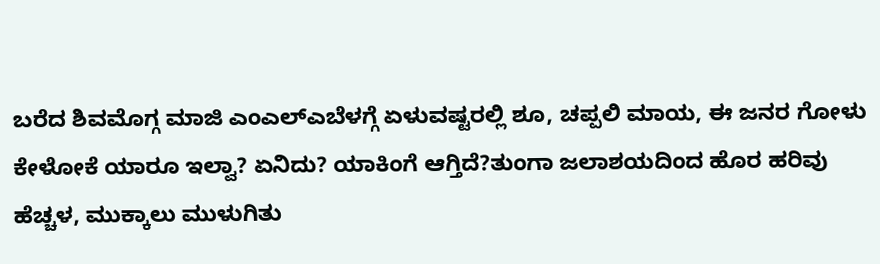ಬರೆದ ಶಿವಮೊಗ್ಗ ಮಾಜಿ ಎಂಎಲ್ಎಬೆಳಗ್ಗೆ ಏಳುವಷ್ಟರಲ್ಲಿ ಶೂ, ಚಪ್ಪಲಿ ಮಾಯ, ಈ ಜನರ ಗೋಳು ಕೇಳೋಕೆ ಯಾರೂ ಇಲ್ವಾ? ಏನಿದು? ಯಾಕಿಂಗೆ ಆಗ್ತಿದೆ?ತುಂಗಾ ಜಲಾಶಯದಿಂದ ಹೊರ ಹರಿವು ಹೆಚ್ಚಳ, ಮುಕ್ಕಾಲು ಮುಳುಗಿತು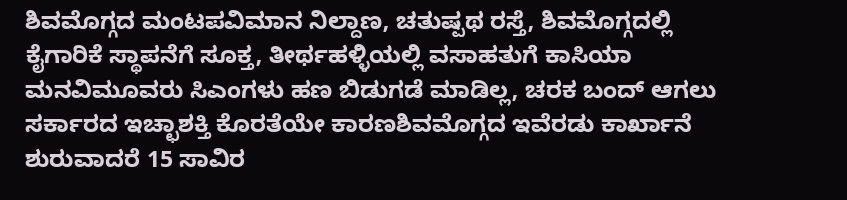ಶಿವಮೊಗ್ಗದ ಮಂಟಪವಿಮಾನ ನಿಲ್ದಾಣ, ಚತುಷ್ಪಥ ರಸ್ತೆ, ಶಿವಮೊಗ್ಗದಲ್ಲಿ ಕೈಗಾರಿಕೆ ಸ್ಥಾಪನೆಗೆ ಸೂಕ್ತ, ತೀರ್ಥಹಳ್ಳಿಯಲ್ಲಿ ವಸಾಹತುಗೆ ಕಾಸಿಯಾ ಮನವಿಮೂವರು ಸಿಎಂಗಳು ಹಣ ಬಿಡುಗಡೆ ಮಾಡಿಲ್ಲ, ಚರಕ ಬಂದ್ ಆಗಲು ಸರ್ಕಾರದ ಇಚ್ಛಾಶಕ್ತಿ ಕೊರತೆಯೇ ಕಾರಣಶಿವಮೊಗ್ಗದ ಇವೆರಡು ಕಾರ್ಖಾನೆ ಶುರುವಾದರೆ 15 ಸಾವಿರ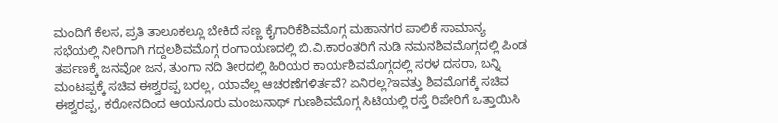ಮಂದಿಗೆ ಕೆಲಸ, ಪ್ರತಿ ತಾಲೂಕಲ್ಲೂ ಬೇಕಿದೆ ಸಣ್ಣ ಕೈಗಾರಿಕೆಶಿವಮೊಗ್ಗ ಮಹಾನಗರ ಪಾಲಿಕೆ ಸಾಮಾನ್ಯ ಸಭೆಯಲ್ಲಿ ನೀರಿಗಾಗಿ ಗದ್ದಲಶಿವಮೊಗ್ಗ ರಂಗಾಯಣದಲ್ಲಿ ಬಿ.ವಿ.ಕಾರಂತರಿಗೆ ನುಡಿ ನಮನಶಿವಮೊಗ್ಗದಲ್ಲಿ ಪಿಂಡ ತರ್ಪಣಕ್ಕೆ ಜನವೋ ಜನ, ತುಂಗಾ ನದಿ ತೀರದಲ್ಲಿ ಹಿರಿಯರ ಕಾರ್ಯಶಿವಮೊಗ್ಗದಲ್ಲಿ ಸರಳ ದಸರಾ, ಬನ್ನಿ ಮಂಟಪ್ಪಕ್ಕೆ ಸಚಿವ ಈಶ್ವರಪ್ಪ ಬರಲ್ಲ, ಯಾವೆಲ್ಲ ಆಚರಣೆಗಳಿರ್ತವೆ? ಏನಿರಲ್ಲ?ಇವತ್ತು ಶಿವಮೊಗಕ್ಕೆ ಸಚಿವ ಈಶ್ವರಪ್ಪ, ಕರೋನದಿಂದ ಆಯನೂರು ಮಂಜುನಾಥ್ ಗುಣಶಿವಮೊಗ್ಗ ಸಿಟಿಯಲ್ಲಿ ರಸ್ತೆ ರಿಪೇರಿಗೆ ಒತ್ತಾಯಿಸಿ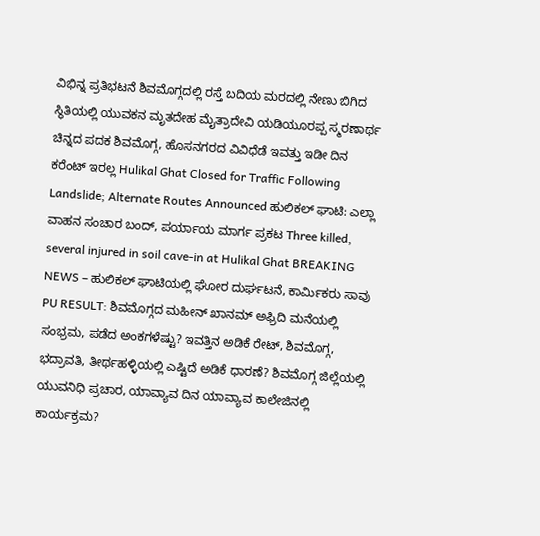ವಿಭಿನ್ನ ಪ್ರತಿಭಟನೆ ಶಿವಮೊಗ್ಗದಲ್ಲಿ ರಸ್ತೆ ಬದಿಯ ಮರದಲ್ಲಿ ನೇಣು ಬಿಗಿದ ಸ್ಥಿತಿಯಲ್ಲಿ ಯುವಕನ ಮೃತದೇಹ ಮೈತ್ರಾದೇವಿ ಯಡಿಯೂರಪ್ಪ ಸ್ಮರಣಾರ್ಥ ಚಿನ್ನದ ಪದಕ ಶಿವಮೊಗ್ಗ, ಹೊಸನಗರದ ವಿವಿಧೆಡೆ ಇವತ್ತು ಇಡೀ ದಿನ ಕರೆಂಟ್ ಇರಲ್ಲ Hulikal Ghat Closed for Traffic Following Landslide; Alternate Routes Announced ಹುಲಿಕಲ್ ಘಾಟಿ: ಎಲ್ಲಾ ವಾಹನ ಸಂಚಾರ ಬಂದ್, ಪರ್ಯಾಯ ಮಾರ್ಗ ಪ್ರಕಟ Three killed, several injured in soil cave-in at Hulikal Ghat BREAKING NEWS – ಹುಲಿಕಲ್ ಘಾಟಿಯಲ್ಲಿ ಘೋರ ದುರ್ಘಟನೆ, ಕಾರ್ಮಿಕರು ಸಾವು PU RESULT: ಶಿವಮೊಗ್ಗದ ಮಹೀನ್ ಖಾನಮ್ ಅಫ್ರಿದಿ ಮನೆಯಲ್ಲಿ ಸಂಭ್ರಮ, ಪಡೆದ ಅಂಕಗಳೆಷ್ಟು? ಇವತ್ತಿನ ಅಡಿಕೆ ರೇಟ್, ಶಿವಮೊಗ್ಗ, ಭದ್ರಾವತಿ, ತೀರ್ಥಹಳ್ಳಿಯಲ್ಲಿ ಎಷ್ಟಿದೆ ಅಡಿಕೆ ಧಾರಣೆ? ಶಿವಮೊಗ್ಗ ಜಿಲ್ಲೆಯಲ್ಲಿ ಯುವನಿಧಿ ಪ್ರಚಾರ, ಯಾವ್ಯಾವ ದಿನ ಯಾವ್ಯಾವ ಕಾಲೇಜಿನಲ್ಲಿ ಕಾರ್ಯಕ್ರಮ?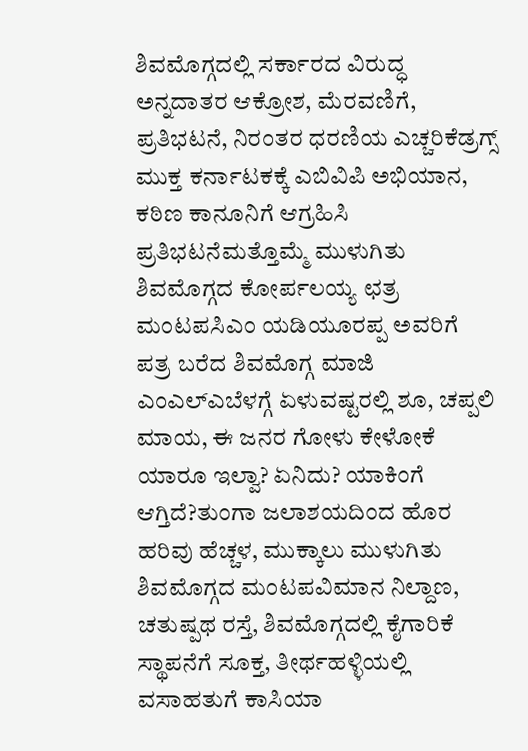ಶಿವಮೊಗ್ಗದಲ್ಲಿ ಸರ್ಕಾರದ ವಿರುದ್ಧ ಅನ್ನದಾತರ ಆಕ್ರೋಶ, ಮೆರವಣಿಗೆ, ಪ್ರತಿಭಟನೆ, ನಿರಂತರ ಧರಣಿಯ ಎಚ್ಚರಿಕೆಡ್ರಗ್ಸ್ ಮುಕ್ತ ಕರ್ನಾಟಕಕ್ಕೆ ಎಬಿವಿಪಿ ಅಭಿಯಾನ, ಕಠಿಣ ಕಾನೂನಿಗೆ ಆಗ್ರಹಿಸಿ ಪ್ರತಿಭಟನೆಮತ್ತೊಮ್ಮೆ ಮುಳುಗಿತು ಶಿವಮೊಗ್ಗದ ಕೋರ್ಪಲಯ್ಯ ಛತ್ರ ಮಂಟಪಸಿಎಂ ಯಡಿಯೂರಪ್ಪ ಅವರಿಗೆ ಪತ್ರ ಬರೆದ ಶಿವಮೊಗ್ಗ ಮಾಜಿ ಎಂಎಲ್ಎಬೆಳಗ್ಗೆ ಏಳುವಷ್ಟರಲ್ಲಿ ಶೂ, ಚಪ್ಪಲಿ ಮಾಯ, ಈ ಜನರ ಗೋಳು ಕೇಳೋಕೆ ಯಾರೂ ಇಲ್ವಾ? ಏನಿದು? ಯಾಕಿಂಗೆ ಆಗ್ತಿದೆ?ತುಂಗಾ ಜಲಾಶಯದಿಂದ ಹೊರ ಹರಿವು ಹೆಚ್ಚಳ, ಮುಕ್ಕಾಲು ಮುಳುಗಿತು ಶಿವಮೊಗ್ಗದ ಮಂಟಪವಿಮಾನ ನಿಲ್ದಾಣ, ಚತುಷ್ಪಥ ರಸ್ತೆ, ಶಿವಮೊಗ್ಗದಲ್ಲಿ ಕೈಗಾರಿಕೆ ಸ್ಥಾಪನೆಗೆ ಸೂಕ್ತ, ತೀರ್ಥಹಳ್ಳಿಯಲ್ಲಿ ವಸಾಹತುಗೆ ಕಾಸಿಯಾ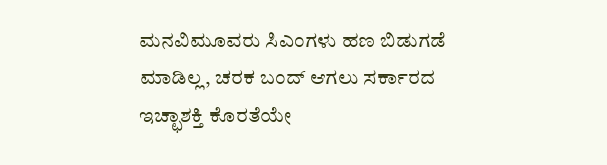ಮನವಿಮೂವರು ಸಿಎಂಗಳು ಹಣ ಬಿಡುಗಡೆ ಮಾಡಿಲ್ಲ, ಚರಕ ಬಂದ್ ಆಗಲು ಸರ್ಕಾರದ ಇಚ್ಛಾಶಕ್ತಿ ಕೊರತೆಯೇ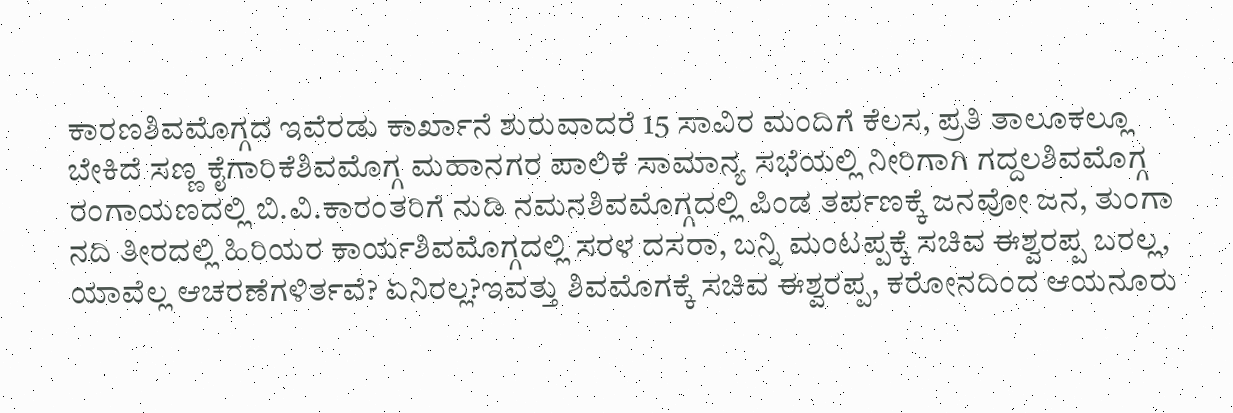ಕಾರಣಶಿವಮೊಗ್ಗದ ಇವೆರಡು ಕಾರ್ಖಾನೆ ಶುರುವಾದರೆ 15 ಸಾವಿರ ಮಂದಿಗೆ ಕೆಲಸ, ಪ್ರತಿ ತಾಲೂಕಲ್ಲೂ ಬೇಕಿದೆ ಸಣ್ಣ ಕೈಗಾರಿಕೆಶಿವಮೊಗ್ಗ ಮಹಾನಗರ ಪಾಲಿಕೆ ಸಾಮಾನ್ಯ ಸಭೆಯಲ್ಲಿ ನೀರಿಗಾಗಿ ಗದ್ದಲಶಿವಮೊಗ್ಗ ರಂಗಾಯಣದಲ್ಲಿ ಬಿ.ವಿ.ಕಾರಂತರಿಗೆ ನುಡಿ ನಮನಶಿವಮೊಗ್ಗದಲ್ಲಿ ಪಿಂಡ ತರ್ಪಣಕ್ಕೆ ಜನವೋ ಜನ, ತುಂಗಾ ನದಿ ತೀರದಲ್ಲಿ ಹಿರಿಯರ ಕಾರ್ಯಶಿವಮೊಗ್ಗದಲ್ಲಿ ಸರಳ ದಸರಾ, ಬನ್ನಿ ಮಂಟಪ್ಪಕ್ಕೆ ಸಚಿವ ಈಶ್ವರಪ್ಪ ಬರಲ್ಲ, ಯಾವೆಲ್ಲ ಆಚರಣೆಗಳಿರ್ತವೆ? ಏನಿರಲ್ಲ?ಇವತ್ತು ಶಿವಮೊಗಕ್ಕೆ ಸಚಿವ ಈಶ್ವರಪ್ಪ, ಕರೋನದಿಂದ ಆಯನೂರು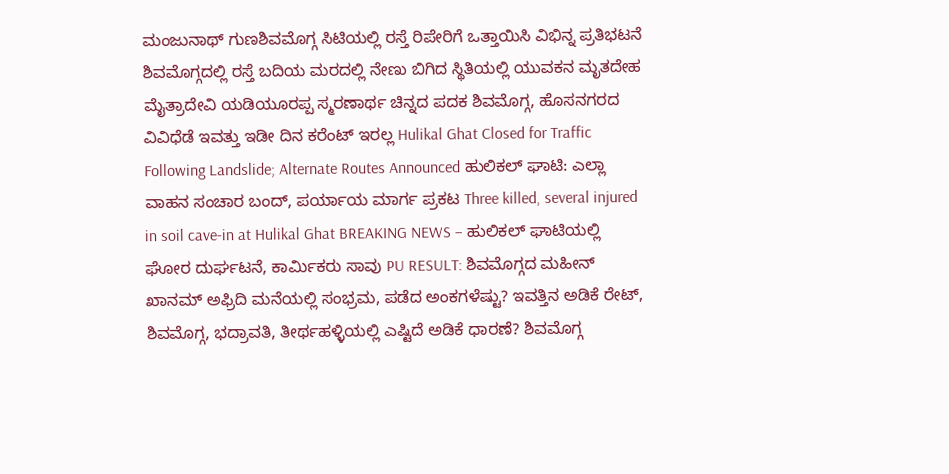ಮಂಜುನಾಥ್ ಗುಣಶಿವಮೊಗ್ಗ ಸಿಟಿಯಲ್ಲಿ ರಸ್ತೆ ರಿಪೇರಿಗೆ ಒತ್ತಾಯಿಸಿ ವಿಭಿನ್ನ ಪ್ರತಿಭಟನೆ ಶಿವಮೊಗ್ಗದಲ್ಲಿ ರಸ್ತೆ ಬದಿಯ ಮರದಲ್ಲಿ ನೇಣು ಬಿಗಿದ ಸ್ಥಿತಿಯಲ್ಲಿ ಯುವಕನ ಮೃತದೇಹ ಮೈತ್ರಾದೇವಿ ಯಡಿಯೂರಪ್ಪ ಸ್ಮರಣಾರ್ಥ ಚಿನ್ನದ ಪದಕ ಶಿವಮೊಗ್ಗ, ಹೊಸನಗರದ ವಿವಿಧೆಡೆ ಇವತ್ತು ಇಡೀ ದಿನ ಕರೆಂಟ್ ಇರಲ್ಲ Hulikal Ghat Closed for Traffic Following Landslide; Alternate Routes Announced ಹುಲಿಕಲ್ ಘಾಟಿ: ಎಲ್ಲಾ ವಾಹನ ಸಂಚಾರ ಬಂದ್, ಪರ್ಯಾಯ ಮಾರ್ಗ ಪ್ರಕಟ Three killed, several injured in soil cave-in at Hulikal Ghat BREAKING NEWS – ಹುಲಿಕಲ್ ಘಾಟಿಯಲ್ಲಿ ಘೋರ ದುರ್ಘಟನೆ, ಕಾರ್ಮಿಕರು ಸಾವು PU RESULT: ಶಿವಮೊಗ್ಗದ ಮಹೀನ್ ಖಾನಮ್ ಅಫ್ರಿದಿ ಮನೆಯಲ್ಲಿ ಸಂಭ್ರಮ, ಪಡೆದ ಅಂಕಗಳೆಷ್ಟು? ಇವತ್ತಿನ ಅಡಿಕೆ ರೇಟ್, ಶಿವಮೊಗ್ಗ, ಭದ್ರಾವತಿ, ತೀರ್ಥಹಳ್ಳಿಯಲ್ಲಿ ಎಷ್ಟಿದೆ ಅಡಿಕೆ ಧಾರಣೆ? ಶಿವಮೊಗ್ಗ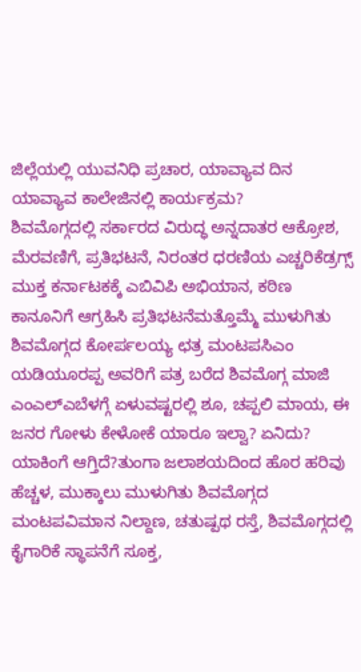ಜಿಲ್ಲೆಯಲ್ಲಿ ಯುವನಿಧಿ ಪ್ರಚಾರ, ಯಾವ್ಯಾವ ದಿನ ಯಾವ್ಯಾವ ಕಾಲೇಜಿನಲ್ಲಿ ಕಾರ್ಯಕ್ರಮ?
ಶಿವಮೊಗ್ಗದಲ್ಲಿ ಸರ್ಕಾರದ ವಿರುದ್ಧ ಅನ್ನದಾತರ ಆಕ್ರೋಶ, ಮೆರವಣಿಗೆ, ಪ್ರತಿಭಟನೆ, ನಿರಂತರ ಧರಣಿಯ ಎಚ್ಚರಿಕೆಡ್ರಗ್ಸ್ ಮುಕ್ತ ಕರ್ನಾಟಕಕ್ಕೆ ಎಬಿವಿಪಿ ಅಭಿಯಾನ, ಕಠಿಣ ಕಾನೂನಿಗೆ ಆಗ್ರಹಿಸಿ ಪ್ರತಿಭಟನೆಮತ್ತೊಮ್ಮೆ ಮುಳುಗಿತು ಶಿವಮೊಗ್ಗದ ಕೋರ್ಪಲಯ್ಯ ಛತ್ರ ಮಂಟಪಸಿಎಂ ಯಡಿಯೂರಪ್ಪ ಅವರಿಗೆ ಪತ್ರ ಬರೆದ ಶಿವಮೊಗ್ಗ ಮಾಜಿ ಎಂಎಲ್ಎಬೆಳಗ್ಗೆ ಏಳುವಷ್ಟರಲ್ಲಿ ಶೂ, ಚಪ್ಪಲಿ ಮಾಯ, ಈ ಜನರ ಗೋಳು ಕೇಳೋಕೆ ಯಾರೂ ಇಲ್ವಾ? ಏನಿದು? ಯಾಕಿಂಗೆ ಆಗ್ತಿದೆ?ತುಂಗಾ ಜಲಾಶಯದಿಂದ ಹೊರ ಹರಿವು ಹೆಚ್ಚಳ, ಮುಕ್ಕಾಲು ಮುಳುಗಿತು ಶಿವಮೊಗ್ಗದ ಮಂಟಪವಿಮಾನ ನಿಲ್ದಾಣ, ಚತುಷ್ಪಥ ರಸ್ತೆ, ಶಿವಮೊಗ್ಗದಲ್ಲಿ ಕೈಗಾರಿಕೆ ಸ್ಥಾಪನೆಗೆ ಸೂಕ್ತ,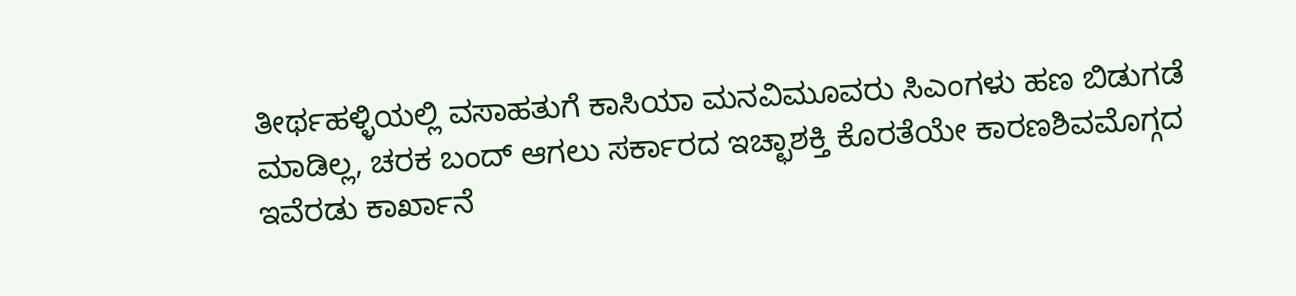ತೀರ್ಥಹಳ್ಳಿಯಲ್ಲಿ ವಸಾಹತುಗೆ ಕಾಸಿಯಾ ಮನವಿಮೂವರು ಸಿಎಂಗಳು ಹಣ ಬಿಡುಗಡೆ ಮಾಡಿಲ್ಲ, ಚರಕ ಬಂದ್ ಆಗಲು ಸರ್ಕಾರದ ಇಚ್ಛಾಶಕ್ತಿ ಕೊರತೆಯೇ ಕಾರಣಶಿವಮೊಗ್ಗದ ಇವೆರಡು ಕಾರ್ಖಾನೆ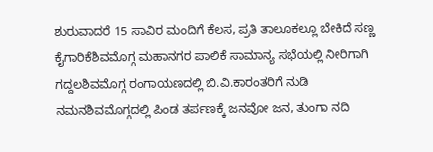ಶುರುವಾದರೆ 15 ಸಾವಿರ ಮಂದಿಗೆ ಕೆಲಸ, ಪ್ರತಿ ತಾಲೂಕಲ್ಲೂ ಬೇಕಿದೆ ಸಣ್ಣ ಕೈಗಾರಿಕೆಶಿವಮೊಗ್ಗ ಮಹಾನಗರ ಪಾಲಿಕೆ ಸಾಮಾನ್ಯ ಸಭೆಯಲ್ಲಿ ನೀರಿಗಾಗಿ ಗದ್ದಲಶಿವಮೊಗ್ಗ ರಂಗಾಯಣದಲ್ಲಿ ಬಿ.ವಿ.ಕಾರಂತರಿಗೆ ನುಡಿ ನಮನಶಿವಮೊಗ್ಗದಲ್ಲಿ ಪಿಂಡ ತರ್ಪಣಕ್ಕೆ ಜನವೋ ಜನ, ತುಂಗಾ ನದಿ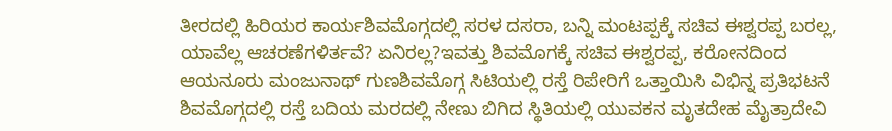ತೀರದಲ್ಲಿ ಹಿರಿಯರ ಕಾರ್ಯಶಿವಮೊಗ್ಗದಲ್ಲಿ ಸರಳ ದಸರಾ, ಬನ್ನಿ ಮಂಟಪ್ಪಕ್ಕೆ ಸಚಿವ ಈಶ್ವರಪ್ಪ ಬರಲ್ಲ, ಯಾವೆಲ್ಲ ಆಚರಣೆಗಳಿರ್ತವೆ? ಏನಿರಲ್ಲ?ಇವತ್ತು ಶಿವಮೊಗಕ್ಕೆ ಸಚಿವ ಈಶ್ವರಪ್ಪ, ಕರೋನದಿಂದ ಆಯನೂರು ಮಂಜುನಾಥ್ ಗುಣಶಿವಮೊಗ್ಗ ಸಿಟಿಯಲ್ಲಿ ರಸ್ತೆ ರಿಪೇರಿಗೆ ಒತ್ತಾಯಿಸಿ ವಿಭಿನ್ನ ಪ್ರತಿಭಟನೆ ಶಿವಮೊಗ್ಗದಲ್ಲಿ ರಸ್ತೆ ಬದಿಯ ಮರದಲ್ಲಿ ನೇಣು ಬಿಗಿದ ಸ್ಥಿತಿಯಲ್ಲಿ ಯುವಕನ ಮೃತದೇಹ ಮೈತ್ರಾದೇವಿ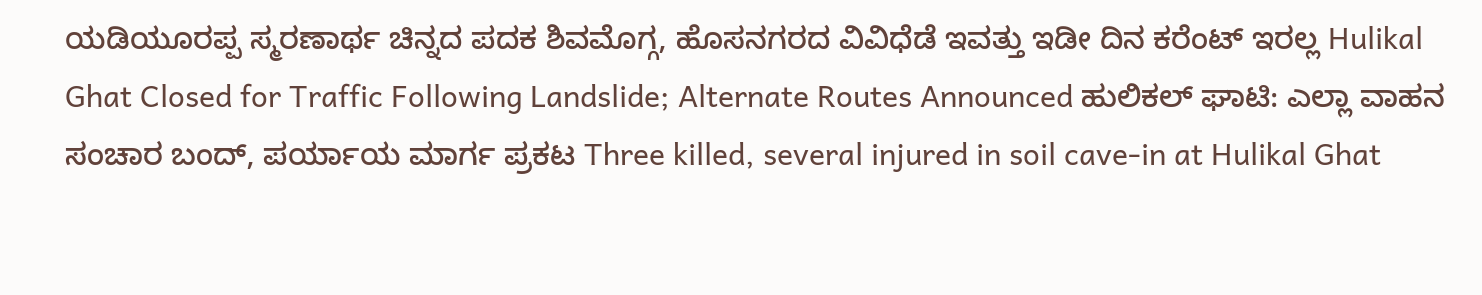ಯಡಿಯೂರಪ್ಪ ಸ್ಮರಣಾರ್ಥ ಚಿನ್ನದ ಪದಕ ಶಿವಮೊಗ್ಗ, ಹೊಸನಗರದ ವಿವಿಧೆಡೆ ಇವತ್ತು ಇಡೀ ದಿನ ಕರೆಂಟ್ ಇರಲ್ಲ Hulikal Ghat Closed for Traffic Following Landslide; Alternate Routes Announced ಹುಲಿಕಲ್ ಘಾಟಿ: ಎಲ್ಲಾ ವಾಹನ ಸಂಚಾರ ಬಂದ್, ಪರ್ಯಾಯ ಮಾರ್ಗ ಪ್ರಕಟ Three killed, several injured in soil cave-in at Hulikal Ghat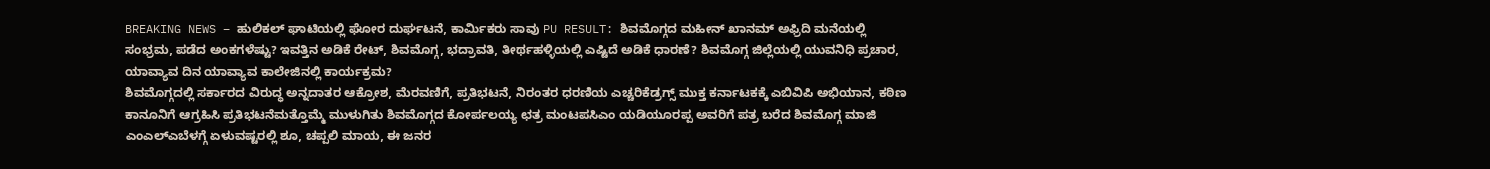BREAKING NEWS – ಹುಲಿಕಲ್ ಘಾಟಿಯಲ್ಲಿ ಘೋರ ದುರ್ಘಟನೆ, ಕಾರ್ಮಿಕರು ಸಾವು PU RESULT: ಶಿವಮೊಗ್ಗದ ಮಹೀನ್ ಖಾನಮ್ ಅಫ್ರಿದಿ ಮನೆಯಲ್ಲಿ ಸಂಭ್ರಮ, ಪಡೆದ ಅಂಕಗಳೆಷ್ಟು? ಇವತ್ತಿನ ಅಡಿಕೆ ರೇಟ್, ಶಿವಮೊಗ್ಗ, ಭದ್ರಾವತಿ, ತೀರ್ಥಹಳ್ಳಿಯಲ್ಲಿ ಎಷ್ಟಿದೆ ಅಡಿಕೆ ಧಾರಣೆ? ಶಿವಮೊಗ್ಗ ಜಿಲ್ಲೆಯಲ್ಲಿ ಯುವನಿಧಿ ಪ್ರಚಾರ, ಯಾವ್ಯಾವ ದಿನ ಯಾವ್ಯಾವ ಕಾಲೇಜಿನಲ್ಲಿ ಕಾರ್ಯಕ್ರಮ?
ಶಿವಮೊಗ್ಗದಲ್ಲಿ ಸರ್ಕಾರದ ವಿರುದ್ಧ ಅನ್ನದಾತರ ಆಕ್ರೋಶ, ಮೆರವಣಿಗೆ, ಪ್ರತಿಭಟನೆ, ನಿರಂತರ ಧರಣಿಯ ಎಚ್ಚರಿಕೆಡ್ರಗ್ಸ್ ಮುಕ್ತ ಕರ್ನಾಟಕಕ್ಕೆ ಎಬಿವಿಪಿ ಅಭಿಯಾನ, ಕಠಿಣ ಕಾನೂನಿಗೆ ಆಗ್ರಹಿಸಿ ಪ್ರತಿಭಟನೆಮತ್ತೊಮ್ಮೆ ಮುಳುಗಿತು ಶಿವಮೊಗ್ಗದ ಕೋರ್ಪಲಯ್ಯ ಛತ್ರ ಮಂಟಪಸಿಎಂ ಯಡಿಯೂರಪ್ಪ ಅವರಿಗೆ ಪತ್ರ ಬರೆದ ಶಿವಮೊಗ್ಗ ಮಾಜಿ ಎಂಎಲ್ಎಬೆಳಗ್ಗೆ ಏಳುವಷ್ಟರಲ್ಲಿ ಶೂ, ಚಪ್ಪಲಿ ಮಾಯ, ಈ ಜನರ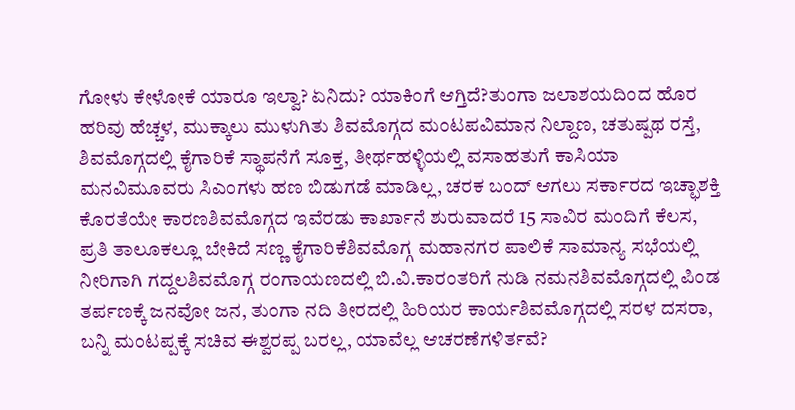ಗೋಳು ಕೇಳೋಕೆ ಯಾರೂ ಇಲ್ವಾ? ಏನಿದು? ಯಾಕಿಂಗೆ ಆಗ್ತಿದೆ?ತುಂಗಾ ಜಲಾಶಯದಿಂದ ಹೊರ ಹರಿವು ಹೆಚ್ಚಳ, ಮುಕ್ಕಾಲು ಮುಳುಗಿತು ಶಿವಮೊಗ್ಗದ ಮಂಟಪವಿಮಾನ ನಿಲ್ದಾಣ, ಚತುಷ್ಪಥ ರಸ್ತೆ, ಶಿವಮೊಗ್ಗದಲ್ಲಿ ಕೈಗಾರಿಕೆ ಸ್ಥಾಪನೆಗೆ ಸೂಕ್ತ, ತೀರ್ಥಹಳ್ಳಿಯಲ್ಲಿ ವಸಾಹತುಗೆ ಕಾಸಿಯಾ ಮನವಿಮೂವರು ಸಿಎಂಗಳು ಹಣ ಬಿಡುಗಡೆ ಮಾಡಿಲ್ಲ, ಚರಕ ಬಂದ್ ಆಗಲು ಸರ್ಕಾರದ ಇಚ್ಛಾಶಕ್ತಿ ಕೊರತೆಯೇ ಕಾರಣಶಿವಮೊಗ್ಗದ ಇವೆರಡು ಕಾರ್ಖಾನೆ ಶುರುವಾದರೆ 15 ಸಾವಿರ ಮಂದಿಗೆ ಕೆಲಸ, ಪ್ರತಿ ತಾಲೂಕಲ್ಲೂ ಬೇಕಿದೆ ಸಣ್ಣ ಕೈಗಾರಿಕೆಶಿವಮೊಗ್ಗ ಮಹಾನಗರ ಪಾಲಿಕೆ ಸಾಮಾನ್ಯ ಸಭೆಯಲ್ಲಿ ನೀರಿಗಾಗಿ ಗದ್ದಲಶಿವಮೊಗ್ಗ ರಂಗಾಯಣದಲ್ಲಿ ಬಿ.ವಿ.ಕಾರಂತರಿಗೆ ನುಡಿ ನಮನಶಿವಮೊಗ್ಗದಲ್ಲಿ ಪಿಂಡ ತರ್ಪಣಕ್ಕೆ ಜನವೋ ಜನ, ತುಂಗಾ ನದಿ ತೀರದಲ್ಲಿ ಹಿರಿಯರ ಕಾರ್ಯಶಿವಮೊಗ್ಗದಲ್ಲಿ ಸರಳ ದಸರಾ, ಬನ್ನಿ ಮಂಟಪ್ಪಕ್ಕೆ ಸಚಿವ ಈಶ್ವರಪ್ಪ ಬರಲ್ಲ, ಯಾವೆಲ್ಲ ಆಚರಣೆಗಳಿರ್ತವೆ?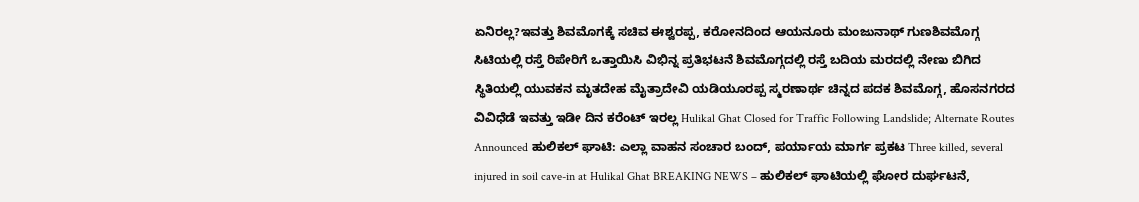ಏನಿರಲ್ಲ?ಇವತ್ತು ಶಿವಮೊಗಕ್ಕೆ ಸಚಿವ ಈಶ್ವರಪ್ಪ, ಕರೋನದಿಂದ ಆಯನೂರು ಮಂಜುನಾಥ್ ಗುಣಶಿವಮೊಗ್ಗ ಸಿಟಿಯಲ್ಲಿ ರಸ್ತೆ ರಿಪೇರಿಗೆ ಒತ್ತಾಯಿಸಿ ವಿಭಿನ್ನ ಪ್ರತಿಭಟನೆ ಶಿವಮೊಗ್ಗದಲ್ಲಿ ರಸ್ತೆ ಬದಿಯ ಮರದಲ್ಲಿ ನೇಣು ಬಿಗಿದ ಸ್ಥಿತಿಯಲ್ಲಿ ಯುವಕನ ಮೃತದೇಹ ಮೈತ್ರಾದೇವಿ ಯಡಿಯೂರಪ್ಪ ಸ್ಮರಣಾರ್ಥ ಚಿನ್ನದ ಪದಕ ಶಿವಮೊಗ್ಗ, ಹೊಸನಗರದ ವಿವಿಧೆಡೆ ಇವತ್ತು ಇಡೀ ದಿನ ಕರೆಂಟ್ ಇರಲ್ಲ Hulikal Ghat Closed for Traffic Following Landslide; Alternate Routes Announced ಹುಲಿಕಲ್ ಘಾಟಿ: ಎಲ್ಲಾ ವಾಹನ ಸಂಚಾರ ಬಂದ್, ಪರ್ಯಾಯ ಮಾರ್ಗ ಪ್ರಕಟ Three killed, several injured in soil cave-in at Hulikal Ghat BREAKING NEWS – ಹುಲಿಕಲ್ ಘಾಟಿಯಲ್ಲಿ ಘೋರ ದುರ್ಘಟನೆ,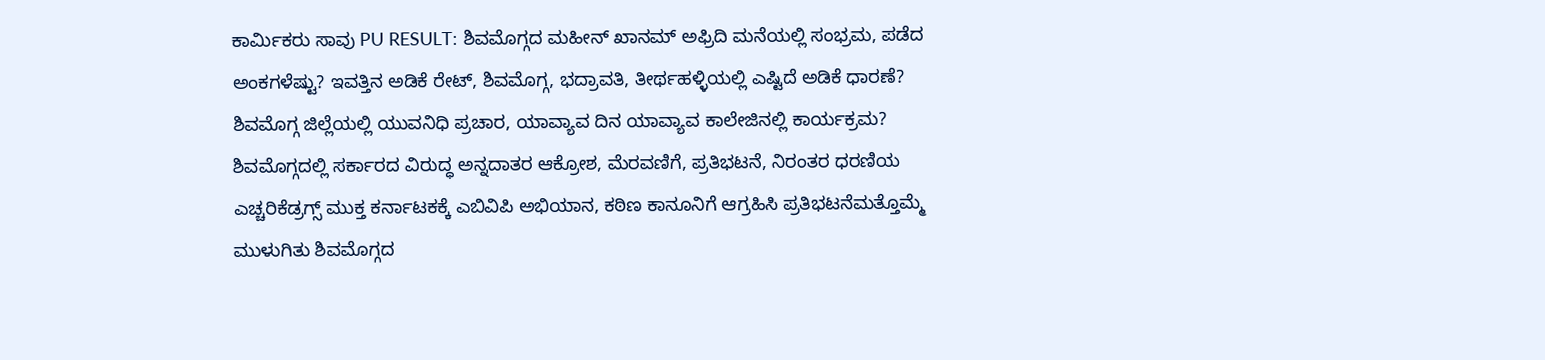ಕಾರ್ಮಿಕರು ಸಾವು PU RESULT: ಶಿವಮೊಗ್ಗದ ಮಹೀನ್ ಖಾನಮ್ ಅಫ್ರಿದಿ ಮನೆಯಲ್ಲಿ ಸಂಭ್ರಮ, ಪಡೆದ ಅಂಕಗಳೆಷ್ಟು? ಇವತ್ತಿನ ಅಡಿಕೆ ರೇಟ್, ಶಿವಮೊಗ್ಗ, ಭದ್ರಾವತಿ, ತೀರ್ಥಹಳ್ಳಿಯಲ್ಲಿ ಎಷ್ಟಿದೆ ಅಡಿಕೆ ಧಾರಣೆ? ಶಿವಮೊಗ್ಗ ಜಿಲ್ಲೆಯಲ್ಲಿ ಯುವನಿಧಿ ಪ್ರಚಾರ, ಯಾವ್ಯಾವ ದಿನ ಯಾವ್ಯಾವ ಕಾಲೇಜಿನಲ್ಲಿ ಕಾರ್ಯಕ್ರಮ?
ಶಿವಮೊಗ್ಗದಲ್ಲಿ ಸರ್ಕಾರದ ವಿರುದ್ಧ ಅನ್ನದಾತರ ಆಕ್ರೋಶ, ಮೆರವಣಿಗೆ, ಪ್ರತಿಭಟನೆ, ನಿರಂತರ ಧರಣಿಯ ಎಚ್ಚರಿಕೆಡ್ರಗ್ಸ್ ಮುಕ್ತ ಕರ್ನಾಟಕಕ್ಕೆ ಎಬಿವಿಪಿ ಅಭಿಯಾನ, ಕಠಿಣ ಕಾನೂನಿಗೆ ಆಗ್ರಹಿಸಿ ಪ್ರತಿಭಟನೆಮತ್ತೊಮ್ಮೆ ಮುಳುಗಿತು ಶಿವಮೊಗ್ಗದ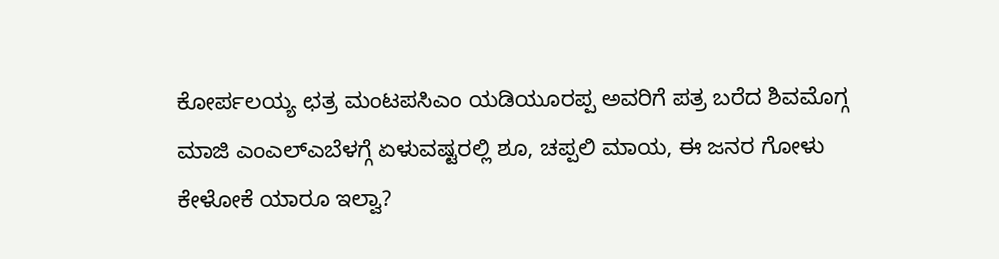ಕೋರ್ಪಲಯ್ಯ ಛತ್ರ ಮಂಟಪಸಿಎಂ ಯಡಿಯೂರಪ್ಪ ಅವರಿಗೆ ಪತ್ರ ಬರೆದ ಶಿವಮೊಗ್ಗ ಮಾಜಿ ಎಂಎಲ್ಎಬೆಳಗ್ಗೆ ಏಳುವಷ್ಟರಲ್ಲಿ ಶೂ, ಚಪ್ಪಲಿ ಮಾಯ, ಈ ಜನರ ಗೋಳು ಕೇಳೋಕೆ ಯಾರೂ ಇಲ್ವಾ?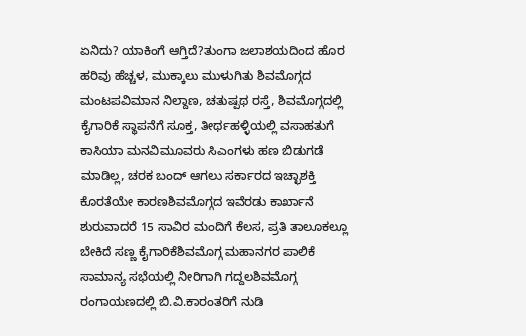ಏನಿದು? ಯಾಕಿಂಗೆ ಆಗ್ತಿದೆ?ತುಂಗಾ ಜಲಾಶಯದಿಂದ ಹೊರ ಹರಿವು ಹೆಚ್ಚಳ, ಮುಕ್ಕಾಲು ಮುಳುಗಿತು ಶಿವಮೊಗ್ಗದ ಮಂಟಪವಿಮಾನ ನಿಲ್ದಾಣ, ಚತುಷ್ಪಥ ರಸ್ತೆ, ಶಿವಮೊಗ್ಗದಲ್ಲಿ ಕೈಗಾರಿಕೆ ಸ್ಥಾಪನೆಗೆ ಸೂಕ್ತ, ತೀರ್ಥಹಳ್ಳಿಯಲ್ಲಿ ವಸಾಹತುಗೆ ಕಾಸಿಯಾ ಮನವಿಮೂವರು ಸಿಎಂಗಳು ಹಣ ಬಿಡುಗಡೆ ಮಾಡಿಲ್ಲ, ಚರಕ ಬಂದ್ ಆಗಲು ಸರ್ಕಾರದ ಇಚ್ಛಾಶಕ್ತಿ ಕೊರತೆಯೇ ಕಾರಣಶಿವಮೊಗ್ಗದ ಇವೆರಡು ಕಾರ್ಖಾನೆ ಶುರುವಾದರೆ 15 ಸಾವಿರ ಮಂದಿಗೆ ಕೆಲಸ, ಪ್ರತಿ ತಾಲೂಕಲ್ಲೂ ಬೇಕಿದೆ ಸಣ್ಣ ಕೈಗಾರಿಕೆಶಿವಮೊಗ್ಗ ಮಹಾನಗರ ಪಾಲಿಕೆ ಸಾಮಾನ್ಯ ಸಭೆಯಲ್ಲಿ ನೀರಿಗಾಗಿ ಗದ್ದಲಶಿವಮೊಗ್ಗ ರಂಗಾಯಣದಲ್ಲಿ ಬಿ.ವಿ.ಕಾರಂತರಿಗೆ ನುಡಿ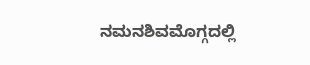ನಮನಶಿವಮೊಗ್ಗದಲ್ಲಿ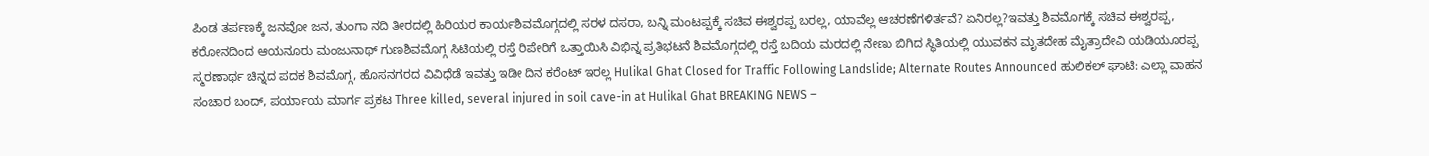ಪಿಂಡ ತರ್ಪಣಕ್ಕೆ ಜನವೋ ಜನ, ತುಂಗಾ ನದಿ ತೀರದಲ್ಲಿ ಹಿರಿಯರ ಕಾರ್ಯಶಿವಮೊಗ್ಗದಲ್ಲಿ ಸರಳ ದಸರಾ, ಬನ್ನಿ ಮಂಟಪ್ಪಕ್ಕೆ ಸಚಿವ ಈಶ್ವರಪ್ಪ ಬರಲ್ಲ, ಯಾವೆಲ್ಲ ಆಚರಣೆಗಳಿರ್ತವೆ? ಏನಿರಲ್ಲ?ಇವತ್ತು ಶಿವಮೊಗಕ್ಕೆ ಸಚಿವ ಈಶ್ವರಪ್ಪ, ಕರೋನದಿಂದ ಆಯನೂರು ಮಂಜುನಾಥ್ ಗುಣಶಿವಮೊಗ್ಗ ಸಿಟಿಯಲ್ಲಿ ರಸ್ತೆ ರಿಪೇರಿಗೆ ಒತ್ತಾಯಿಸಿ ವಿಭಿನ್ನ ಪ್ರತಿಭಟನೆ ಶಿವಮೊಗ್ಗದಲ್ಲಿ ರಸ್ತೆ ಬದಿಯ ಮರದಲ್ಲಿ ನೇಣು ಬಿಗಿದ ಸ್ಥಿತಿಯಲ್ಲಿ ಯುವಕನ ಮೃತದೇಹ ಮೈತ್ರಾದೇವಿ ಯಡಿಯೂರಪ್ಪ ಸ್ಮರಣಾರ್ಥ ಚಿನ್ನದ ಪದಕ ಶಿವಮೊಗ್ಗ, ಹೊಸನಗರದ ವಿವಿಧೆಡೆ ಇವತ್ತು ಇಡೀ ದಿನ ಕರೆಂಟ್ ಇರಲ್ಲ Hulikal Ghat Closed for Traffic Following Landslide; Alternate Routes Announced ಹುಲಿಕಲ್ ಘಾಟಿ: ಎಲ್ಲಾ ವಾಹನ ಸಂಚಾರ ಬಂದ್, ಪರ್ಯಾಯ ಮಾರ್ಗ ಪ್ರಕಟ Three killed, several injured in soil cave-in at Hulikal Ghat BREAKING NEWS –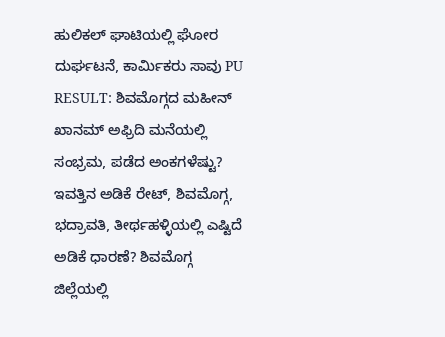ಹುಲಿಕಲ್ ಘಾಟಿಯಲ್ಲಿ ಘೋರ ದುರ್ಘಟನೆ, ಕಾರ್ಮಿಕರು ಸಾವು PU RESULT: ಶಿವಮೊಗ್ಗದ ಮಹೀನ್ ಖಾನಮ್ ಅಫ್ರಿದಿ ಮನೆಯಲ್ಲಿ ಸಂಭ್ರಮ, ಪಡೆದ ಅಂಕಗಳೆಷ್ಟು? ಇವತ್ತಿನ ಅಡಿಕೆ ರೇಟ್, ಶಿವಮೊಗ್ಗ, ಭದ್ರಾವತಿ, ತೀರ್ಥಹಳ್ಳಿಯಲ್ಲಿ ಎಷ್ಟಿದೆ ಅಡಿಕೆ ಧಾರಣೆ? ಶಿವಮೊಗ್ಗ ಜಿಲ್ಲೆಯಲ್ಲಿ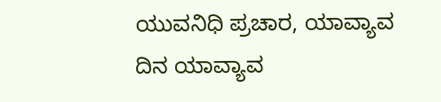ಯುವನಿಧಿ ಪ್ರಚಾರ, ಯಾವ್ಯಾವ ದಿನ ಯಾವ್ಯಾವ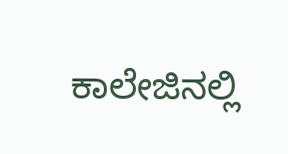ಕಾಲೇಜಿನಲ್ಲಿ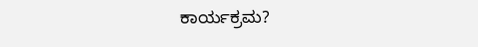ಕಾರ್ಯಕ್ರಮ?